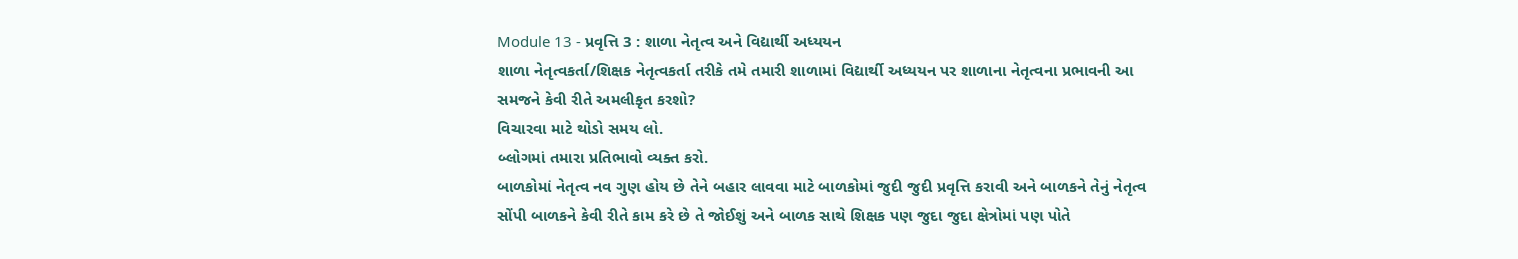Module 13 - પ્રવૃત્તિ 3 : શાળા નેતૃત્વ અને વિદ્યાર્થી અધ્યયન
શાળા નેતૃત્વકર્તા/શિક્ષક નેતૃત્વકર્તા તરીકે તમે તમારી શાળામાં વિદ્યાર્થી અધ્યયન પર શાળાના નેતૃત્વના પ્રભાવની આ સમજને કેવી રીતે અમલીકૃત કરશો?
વિચારવા માટે થોડો સમય લો.
બ્લોગમાં તમારા પ્રતિભાવો વ્યક્ત કરો.
બાળકોમાં નેતૃત્વ નવ ગુણ હોય છે તેને બહાર લાવવા માટે બાળકોમાં જુદી જુદી પ્રવૃત્તિ કરાવી અને બાળકને તેનું નેતૃત્વ સોંપી બાળકને કેવી રીતે કામ કરે છે તે જોઈશું અને બાળક સાથે શિક્ષક પણ જુદા જુદા ક્ષેત્રોમાં પણ પોતે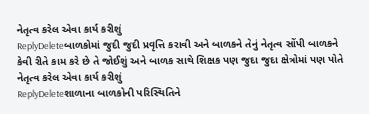નેતૃત્વ કરેલ એવા કાર્ય કરીશું
ReplyDeleteબાળકોમાં જુદી જુદી પ્રવૃત્તિ કરાવી અને બાળકને તેનું નેતૃત્વ સોંપી બાળકને કેવી રીતે કામ કરે છે તે જોઈશું અને બાળક સાથે શિક્ષક પણ જુદા જુદા ક્ષેત્રોમાં પણ પોતે નેતૃત્વ કરેલ એવા કાર્ય કરીશું
ReplyDeleteશાળાના બાળકોની પરિસ્થિતિને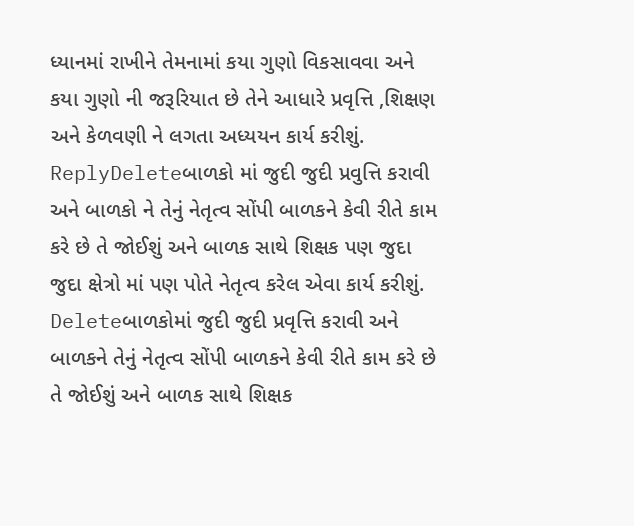ધ્યાનમાં રાખીને તેમનામાં કયા ગુણો વિકસાવવા અને કયા ગુણો ની જરૂરિયાત છે તેને આધારે પ્રવૃત્તિ ,શિક્ષણ અને કેળવણી ને લગતા અધ્યયન કાર્ય કરીશું.
ReplyDeleteબાળકો માં જુદી જુદી પ્રવુત્તિ કરાવી અને બાળકો ને તેનું નેતૃત્વ સોંપી બાળકને કેવી રીતે કામ કરે છે તે જોઈશું અને બાળક સાથે શિક્ષક પણ જુદા જુદા ક્ષેત્રો માં પણ પોતે નેતૃત્વ કરેલ એવા કાર્ય કરીશું.
Deleteબાળકોમાં જુદી જુદી પ્રવૃત્તિ કરાવી અને બાળકને તેનું નેતૃત્વ સોંપી બાળકને કેવી રીતે કામ કરે છે તે જોઈશું અને બાળક સાથે શિક્ષક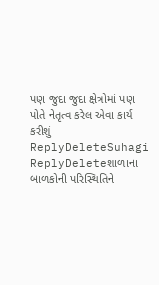પણ જુદા જુદા ક્ષેત્રોમાં પણ પોતે નેતૃત્વ કરેલ એવા કાર્ય કરીશું
ReplyDeleteSuhagi
ReplyDeleteશાળાના બાળકોની પરિસ્થિતિને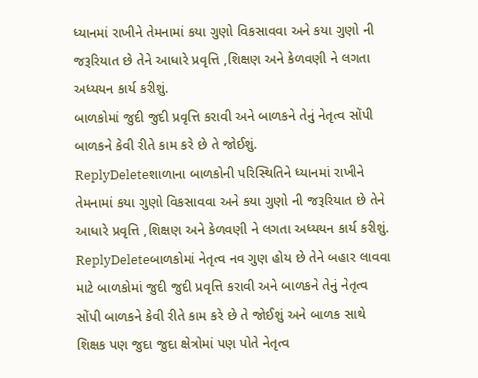ધ્યાનમાં રાખીને તેમનામાં કયા ગુણો વિકસાવવા અને કયા ગુણો ની જરૂરિયાત છે તેને આધારે પ્રવૃત્તિ ,શિક્ષણ અને કેળવણી ને લગતા અધ્યયન કાર્ય કરીશું.
બાળકોમાં જુદી જુદી પ્રવૃત્તિ કરાવી અને બાળકને તેનું નેતૃત્વ સોંપી બાળકને કેવી રીતે કામ કરે છે તે જોઈશું.
ReplyDeleteશાળાના બાળકોની પરિસ્થિતિને ધ્યાનમાં રાખીને તેમનામાં કયા ગુણો વિકસાવવા અને કયા ગુણો ની જરૂરિયાત છે તેને આધારે પ્રવૃત્તિ ,શિક્ષણ અને કેળવણી ને લગતા અધ્યયન કાર્ય કરીશું.
ReplyDeleteબાળકોમાં નેતૃત્વ નવ ગુણ હોય છે તેને બહાર લાવવા માટે બાળકોમાં જુદી જુદી પ્રવૃત્તિ કરાવી અને બાળકને તેનું નેતૃત્વ સોંપી બાળકને કેવી રીતે કામ કરે છે તે જોઈશું અને બાળક સાથે શિક્ષક પણ જુદા જુદા ક્ષેત્રોમાં પણ પોતે નેતૃત્વ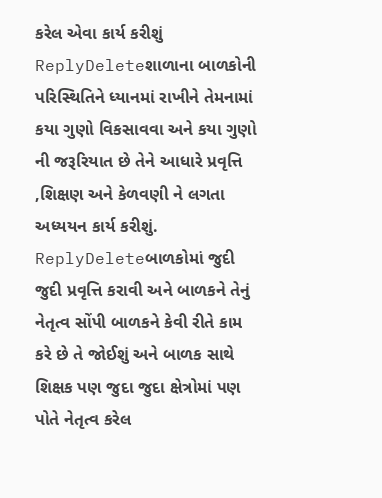કરેલ એવા કાર્ય કરીશું
ReplyDeleteશાળાના બાળકોની પરિસ્થિતિને ધ્યાનમાં રાખીને તેમનામાં કયા ગુણો વિકસાવવા અને કયા ગુણો ની જરૂરિયાત છે તેને આધારે પ્રવૃત્તિ ,શિક્ષણ અને કેળવણી ને લગતા અધ્યયન કાર્ય કરીશું.
ReplyDeleteબાળકોમાં જુદી જુદી પ્રવૃત્તિ કરાવી અને બાળકને તેનું નેતૃત્વ સોંપી બાળકને કેવી રીતે કામ કરે છે તે જોઈશું અને બાળક સાથે શિક્ષક પણ જુદા જુદા ક્ષેત્રોમાં પણ પોતે નેતૃત્વ કરેલ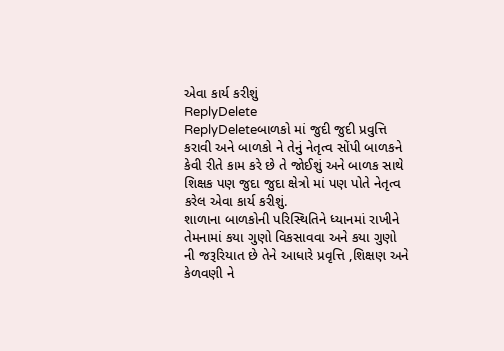એવા કાર્ય કરીશું
ReplyDelete
ReplyDeleteબાળકો માં જુદી જુદી પ્રવુત્તિ કરાવી અને બાળકો ને તેનું નેતૃત્વ સોંપી બાળકને કેવી રીતે કામ કરે છે તે જોઈશું અને બાળક સાથે શિક્ષક પણ જુદા જુદા ક્ષેત્રો માં પણ પોતે નેતૃત્વ કરેલ એવા કાર્ય કરીશું.
શાળાના બાળકોની પરિસ્થિતિને ધ્યાનમાં રાખીને તેમનામાં કયા ગુણો વિકસાવવા અને કયા ગુણો ની જરૂરિયાત છે તેને આધારે પ્રવૃત્તિ ,શિક્ષણ અને કેળવણી ને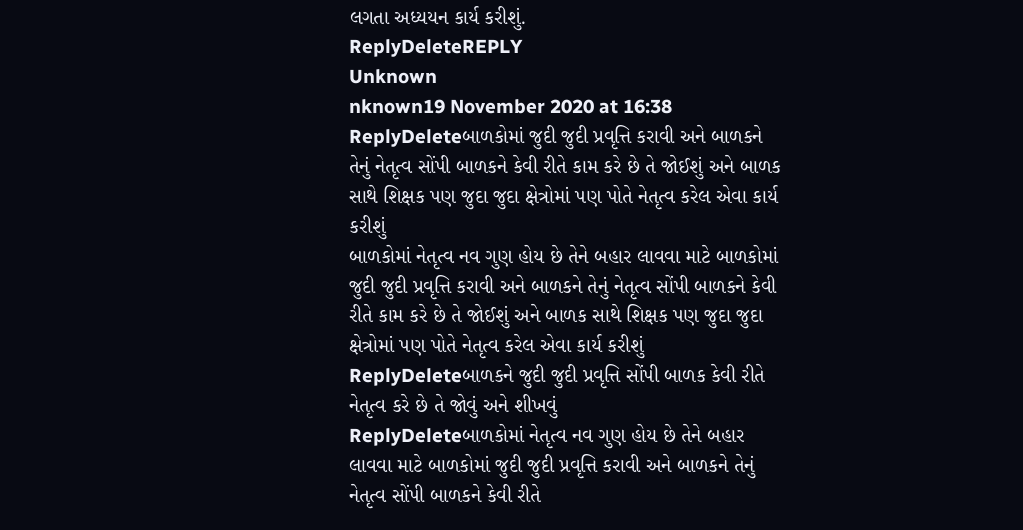લગતા અધ્યયન કાર્ય કરીશું.
ReplyDeleteREPLY
Unknown
nknown19 November 2020 at 16:38
ReplyDeleteબાળકોમાં જુદી જુદી પ્રવૃત્તિ કરાવી અને બાળકને તેનું નેતૃત્વ સોંપી બાળકને કેવી રીતે કામ કરે છે તે જોઈશું અને બાળક સાથે શિક્ષક પણ જુદા જુદા ક્ષેત્રોમાં પણ પોતે નેતૃત્વ કરેલ એવા કાર્ય કરીશું
બાળકોમાં નેતૃત્વ નવ ગુણ હોય છે તેને બહાર લાવવા માટે બાળકોમાં જુદી જુદી પ્રવૃત્તિ કરાવી અને બાળકને તેનું નેતૃત્વ સોંપી બાળકને કેવી રીતે કામ કરે છે તે જોઈશું અને બાળક સાથે શિક્ષક પણ જુદા જુદા ક્ષેત્રોમાં પણ પોતે નેતૃત્વ કરેલ એવા કાર્ય કરીશું
ReplyDeleteબાળકને જુદી જુદી પ્રવૃત્તિ સોંપી બાળક કેવી રીતે નેતૃત્વ કરે છે તે જોવું અને શીખવું
ReplyDeleteબાળકોમાં નેતૃત્વ નવ ગુણ હોય છે તેને બહાર લાવવા માટે બાળકોમાં જુદી જુદી પ્રવૃત્તિ કરાવી અને બાળકને તેનું નેતૃત્વ સોંપી બાળકને કેવી રીતે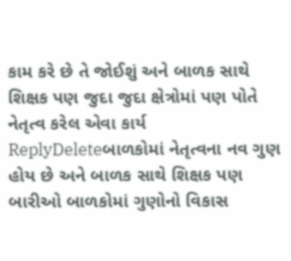કામ કરે છે તે જોઈશું અને બાળક સાથે શિક્ષક પણ જુદા જુદા ક્ષેત્રોમાં પણ પોતે નેતૃત્વ કરેલ એવા કાર્ય
ReplyDeleteબાળકોમાં નેતૃત્વના નવ ગુણ હોય છે અને બાળક સાથે શિક્ષક પણ બારીઓ બાળકોમાં ગુણોનો વિકાસ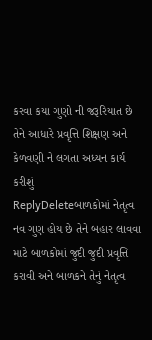કરવા કયા ગુણો ની જરૂરિયાત છે તેને આધારે પ્રવૃત્તિ શિક્ષણ અને કેળવણી ને લગતા અધ્યન કાર્ય કરીશું
ReplyDeleteબાળકોમાં નેતૃત્વ નવ ગુણ હોય છે તેને બહાર લાવવા માટે બાળકોમાં જુદી જુદી પ્રવૃત્તિ કરાવી અને બાળકને તેનું નેતૃત્વ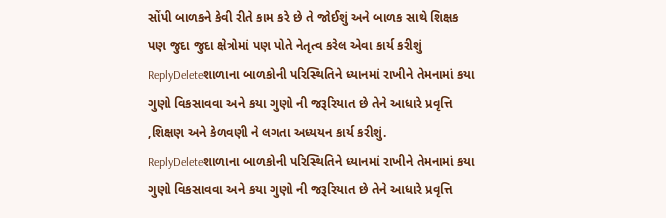સોંપી બાળકને કેવી રીતે કામ કરે છે તે જોઈશું અને બાળક સાથે શિક્ષક પણ જુદા જુદા ક્ષેત્રોમાં પણ પોતે નેતૃત્વ કરેલ એવા કાર્ય કરીશું
ReplyDeleteશાળાના બાળકોની પરિસ્થિતિને ધ્યાનમાં રાખીને તેમનામાં કયા ગુણો વિકસાવવા અને કયા ગુણો ની જરૂરિયાત છે તેને આધારે પ્રવૃત્તિ ,શિક્ષણ અને કેળવણી ને લગતા અધ્યયન કાર્ય કરીશું.
ReplyDeleteશાળાના બાળકોની પરિસ્થિતિને ધ્યાનમાં રાખીને તેમનામાં કયા ગુણો વિકસાવવા અને કયા ગુણો ની જરૂરિયાત છે તેને આધારે પ્રવૃત્તિ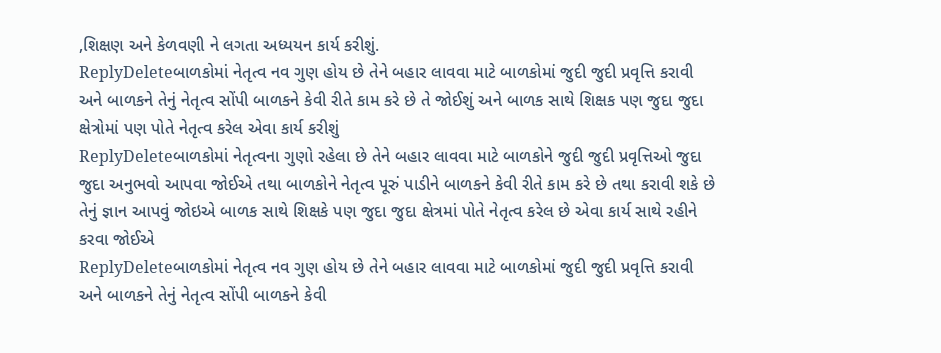,શિક્ષણ અને કેળવણી ને લગતા અધ્યયન કાર્ય કરીશું.
ReplyDeleteબાળકોમાં નેતૃત્વ નવ ગુણ હોય છે તેને બહાર લાવવા માટે બાળકોમાં જુદી જુદી પ્રવૃત્તિ કરાવી અને બાળકને તેનું નેતૃત્વ સોંપી બાળકને કેવી રીતે કામ કરે છે તે જોઈશું અને બાળક સાથે શિક્ષક પણ જુદા જુદા ક્ષેત્રોમાં પણ પોતે નેતૃત્વ કરેલ એવા કાર્ય કરીશું
ReplyDeleteબાળકોમાં નેતૃત્વના ગુણો રહેલા છે તેને બહાર લાવવા માટે બાળકોને જુદી જુદી પ્રવૃત્તિઓ જુદા જુદા અનુભવો આપવા જોઈએ તથા બાળકોને નેતૃત્વ પૂરું પાડીને બાળકને કેવી રીતે કામ કરે છે તથા કરાવી શકે છે તેનું જ્ઞાન આપવું જોઇએ બાળક સાથે શિક્ષકે પણ જુદા જુદા ક્ષેત્રમાં પોતે નેતૃત્વ કરેલ છે એવા કાર્ય સાથે રહીને કરવા જોઈએ
ReplyDeleteબાળકોમાં નેતૃત્વ નવ ગુણ હોય છે તેને બહાર લાવવા માટે બાળકોમાં જુદી જુદી પ્રવૃત્તિ કરાવી અને બાળકને તેનું નેતૃત્વ સોંપી બાળકને કેવી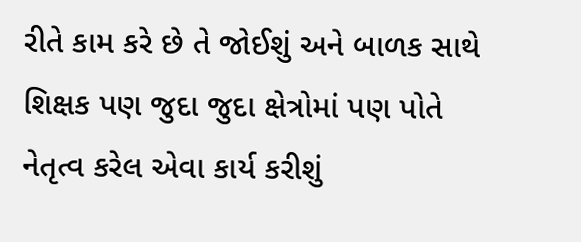રીતે કામ કરે છે તે જોઈશું અને બાળક સાથે શિક્ષક પણ જુદા જુદા ક્ષેત્રોમાં પણ પોતે નેતૃત્વ કરેલ એવા કાર્ય કરીશું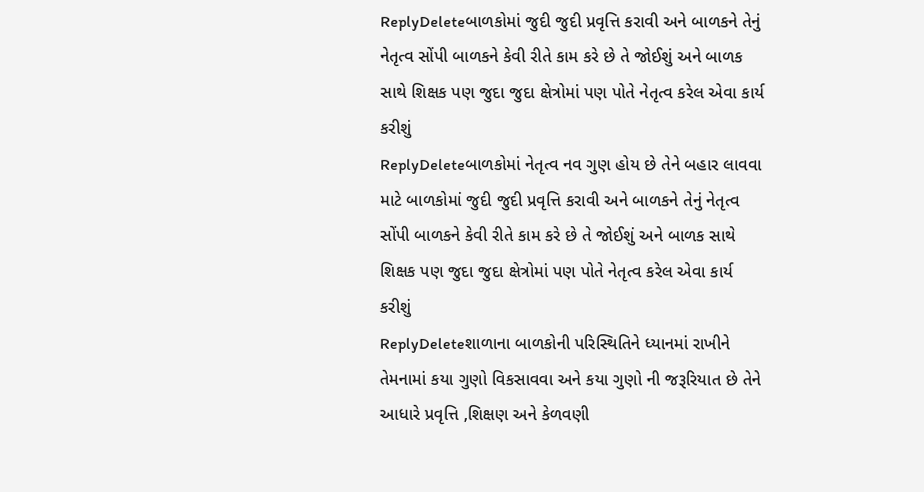ReplyDeleteબાળકોમાં જુદી જુદી પ્રવૃત્તિ કરાવી અને બાળકને તેનું નેતૃત્વ સોંપી બાળકને કેવી રીતે કામ કરે છે તે જોઈશું અને બાળક સાથે શિક્ષક પણ જુદા જુદા ક્ષેત્રોમાં પણ પોતે નેતૃત્વ કરેલ એવા કાર્ય કરીશું
ReplyDeleteબાળકોમાં નેતૃત્વ નવ ગુણ હોય છે તેને બહાર લાવવા માટે બાળકોમાં જુદી જુદી પ્રવૃત્તિ કરાવી અને બાળકને તેનું નેતૃત્વ સોંપી બાળકને કેવી રીતે કામ કરે છે તે જોઈશું અને બાળક સાથે શિક્ષક પણ જુદા જુદા ક્ષેત્રોમાં પણ પોતે નેતૃત્વ કરેલ એવા કાર્ય કરીશું
ReplyDeleteશાળાના બાળકોની પરિસ્થિતિને ધ્યાનમાં રાખીને તેમનામાં કયા ગુણો વિકસાવવા અને કયા ગુણો ની જરૂરિયાત છે તેને આધારે પ્રવૃત્તિ ,શિક્ષણ અને કેળવણી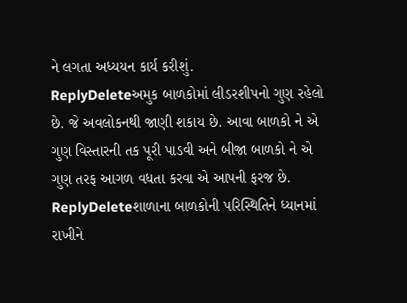ને લગતા અધ્યયન કાર્ય કરીશું.
ReplyDeleteઅમુક બાળકોમાં લીડરશીપનો ગુણ રહેલો છે. જે અવલોકનથી જાણી શકાય છે. આવા બાળકો ને એ ગુણ વિસ્તારની તક પૂરી પાડવી અને બીજા બાળકો ને એ ગુણ તરફ આગળ વધતા કરવા એ આપની ફરજ છે.
ReplyDeleteશાળાના બાળકોની પરિસ્થિતિને ધ્યાનમાં રાખીને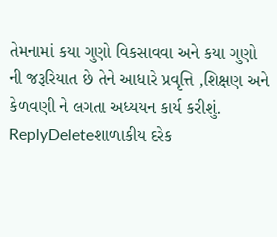તેમનામાં કયા ગુણો વિકસાવવા અને કયા ગુણો ની જરૂરિયાત છે તેને આધારે પ્રવૃત્તિ ,શિક્ષણ અને કેળવણી ને લગતા અધ્યયન કાર્ય કરીશું.
ReplyDeleteશાળાકીય દરેક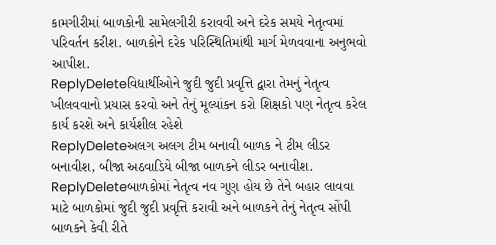કામગીરીમાં બાળકોની સામેલગીરી કરાવવી અને દરેક સમયે નેતૃત્વમાં પરિવર્તન કરીશ. બાળકોને દરેક પરિસ્થિતિમાંથી માર્ગ મેળવવાના અનુભવો આપીશ.
ReplyDeleteવિદ્યાર્થીઓને જુદી જુદી પ્રવૃત્તિ દ્વારા તેમનું નેતૃત્વ ખીલવવાનો પ્રયાસ કરવો અને તેનું મૂલ્યાંકન કરો શિક્ષકો પણ નેતૃત્વ કરેલ કાર્ય કરશે અને કાર્યશીલ રહેશે
ReplyDeleteઅલગ અલગ ટીમ બનાવી બાળક ને ટીમ લીડર બનાવીશ, બીજા અઠવાડિયે બીજા બાળકને લીડર બનાવીશ.
ReplyDeleteબાળકોમાં નેતૃત્વ નવ ગુણ હોય છે તેને બહાર લાવવા માટે બાળકોમાં જુદી જુદી પ્રવૃત્તિ કરાવી અને બાળકને તેનું નેતૃત્વ સોંપી બાળકને કેવી રીતે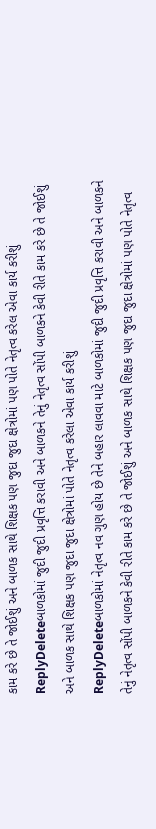કામ કરે છે તે જોઈશું અને બાળક સાથે શિક્ષક પણ જુદા જુદા ક્ષેત્રોમાં પણ પોતે નેતૃત્વ કરેલ એવા કાર્ય કરીશું
ReplyDeleteબાળકોમાં જુદી જુદી પ્રવૃત્તિ કરાવી અને બાળકને તેનું નેતૃત્વ સોંપી બાળકને કેવી રીતે કામ કરે છે તે જોઈશું અને બાળક સાથે શિક્ષક પણ જુદા જુદા ક્ષેત્રોમાં પોતે નેતૃત્વ કરેલા એવા કાર્ય કરીશું
ReplyDeleteબાળકોમાં નેતૃત્વ નવ ગુણ હોય છે તેને બહાર લાવવા માટે બાળકોમાં જુદી જુદી પ્રવૃત્તિ કરાવી અને બાળકને તેનું નેતૃત્વ સોંપી બાળકને કેવી રીતે કામ કરે છે તે જોઈશું અને બાળક સાથે શિક્ષક પણ જુદા જુદા ક્ષેત્રોમાં પણ પોતે નેતૃત્વ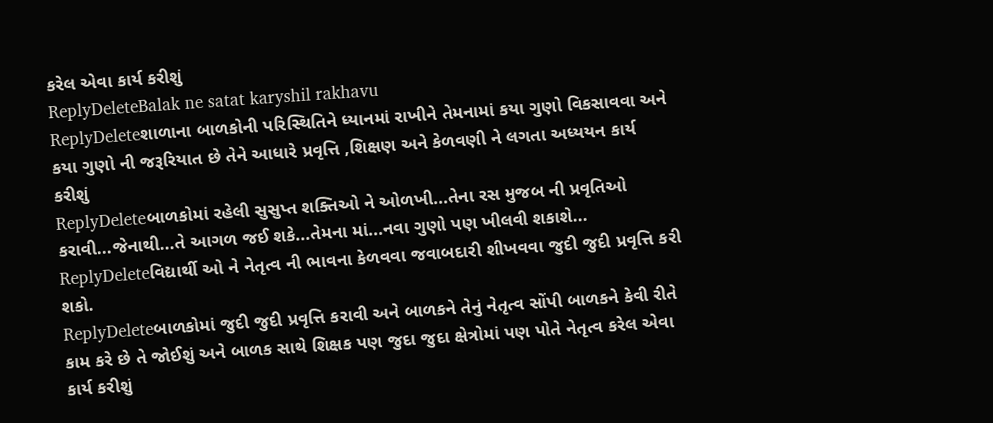કરેલ એવા કાર્ય કરીશું
ReplyDeleteBalak ne satat karyshil rakhavu
ReplyDeleteશાળાના બાળકોની પરિસ્થિતિને ધ્યાનમાં રાખીને તેમનામાં કયા ગુણો વિકસાવવા અને કયા ગુણો ની જરૂરિયાત છે તેને આધારે પ્રવૃત્તિ ,શિક્ષણ અને કેળવણી ને લગતા અધ્યયન કાર્ય કરીશું
ReplyDeleteબાળકોમાં રહેલી સુસુપ્ત શક્તિઓ ને ઓળખી...તેના રસ મુજબ ની પ્રવૃતિઓ કરાવી...જેનાથી...તે આગળ જઈ શકે...તેમના માં...નવા ગુણો પણ ખીલવી શકાશે...
ReplyDeleteવિદ્યાર્થી ઓ ને નેતૃત્વ ની ભાવના કેળવવા જવાબદારી શીખવવા જુદી જુદી પ્રવૃત્તિ કરી શકો.
ReplyDeleteબાળકોમાં જુદી જુદી પ્રવૃત્તિ કરાવી અને બાળકને તેનું નેતૃત્વ સોંપી બાળકને કેવી રીતે કામ કરે છે તે જોઈશું અને બાળક સાથે શિક્ષક પણ જુદા જુદા ક્ષેત્રોમાં પણ પોતે નેતૃત્વ કરેલ એવા કાર્ય કરીશું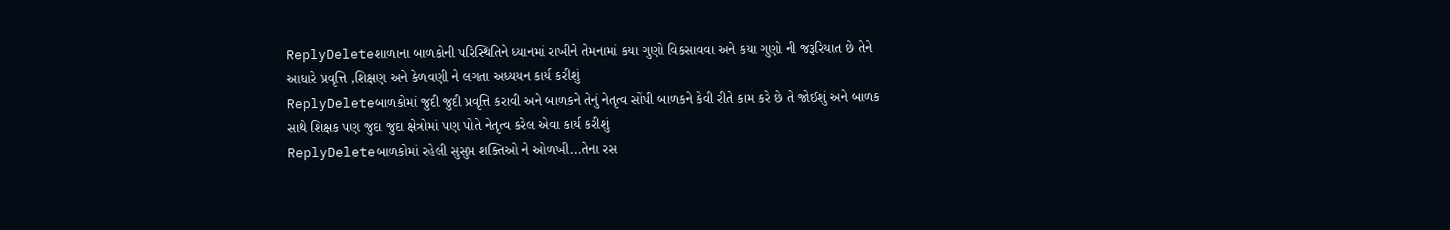ReplyDeleteશાળાના બાળકોની પરિસ્થિતિને ધ્યાનમાં રાખીને તેમનામાં કયા ગુણો વિકસાવવા અને કયા ગુણો ની જરૂરિયાત છે તેને આધારે પ્રવૃત્તિ ,શિક્ષણ અને કેળવણી ને લગતા અધ્યયન કાર્ય કરીશું
ReplyDeleteબાળકોમાં જુદી જુદી પ્રવૃત્તિ કરાવી અને બાળકને તેનું નેતૃત્વ સોંપી બાળકને કેવી રીતે કામ કરે છે તે જોઈશું અને બાળક સાથે શિક્ષક પણ જુદા જુદા ક્ષેત્રોમાં પણ પોતે નેતૃત્વ કરેલ એવા કાર્ય કરીશું
ReplyDeleteબાળકોમાં રહેલી સુસુપ્ત શક્તિઓ ને ઓળખી...તેના રસ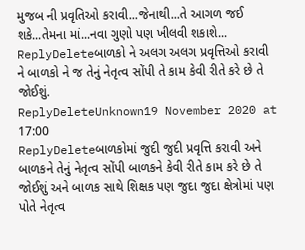મુજબ ની પ્રવૃતિઓ કરાવી...જેનાથી...તે આગળ જઈ શકે...તેમના માં...નવા ગુણો પણ ખીલવી શકાશે...
ReplyDeleteબાળકો ને અલગ અલગ પ્રવૃત્તિઓ કરાવી ને બાળકો ને જ તેનું નેતૃત્વ સોંપી તે કામ કેવી રીતે કરે છે તે જોઈશું.
ReplyDeleteUnknown19 November 2020 at 17:00
ReplyDeleteબાળકોમાં જુદી જુદી પ્રવૃત્તિ કરાવી અને બાળકને તેનું નેતૃત્વ સોંપી બાળકને કેવી રીતે કામ કરે છે તે જોઈશું અને બાળક સાથે શિક્ષક પણ જુદા જુદા ક્ષેત્રોમાં પણ પોતે નેતૃત્વ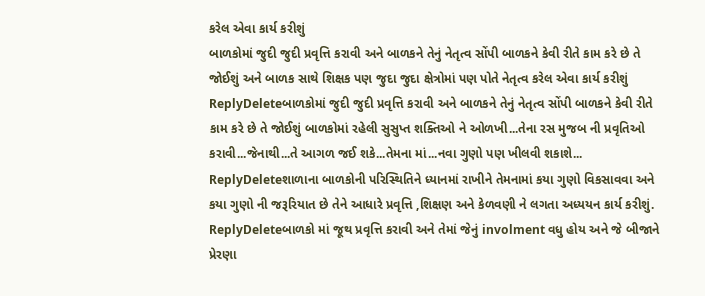કરેલ એવા કાર્ય કરીશું
બાળકોમાં જુદી જુદી પ્રવૃત્તિ કરાવી અને બાળકને તેનું નેતૃત્વ સોંપી બાળકને કેવી રીતે કામ કરે છે તે જોઈશું અને બાળક સાથે શિક્ષક પણ જુદા જુદા ક્ષેત્રોમાં પણ પોતે નેતૃત્વ કરેલ એવા કાર્ય કરીશું
ReplyDeleteબાળકોમાં જુદી જુદી પ્રવૃત્તિ કરાવી અને બાળકને તેનું નેતૃત્વ સોંપી બાળકને કેવી રીતે કામ કરે છે તે જોઈશું બાળકોમાં રહેલી સુસુપ્ત શક્તિઓ ને ઓળખી...તેના રસ મુજબ ની પ્રવૃતિઓ કરાવી...જેનાથી...તે આગળ જઈ શકે...તેમના માં...નવા ગુણો પણ ખીલવી શકાશે...
ReplyDeleteશાળાના બાળકોની પરિસ્થિતિને ધ્યાનમાં રાખીને તેમનામાં કયા ગુણો વિકસાવવા અને કયા ગુણો ની જરૂરિયાત છે તેને આધારે પ્રવૃત્તિ ,શિક્ષણ અને કેળવણી ને લગતા અધ્યયન કાર્ય કરીશું.
ReplyDeleteબાળકો માં જૂથ પ્રવૃત્તિ કરાવી અને તેમાં જેનું involment વધુ હોય અને જે બીજાને પ્રેરણા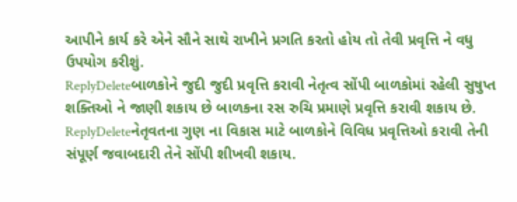આપીને કાર્ય કરે એને સૌને સાથે રાખીને પ્રગતિ કરતો હોય તો તેવી પ્રવૃત્તિ ને વધુ ઉપયોગ કરીશું.
ReplyDeleteબાળકોને જુદી જુદી પ્રવૃત્તિ કરાવી નેતૃત્વ સોંપી બાળકોમાં રહેલી સુષુપ્ત શક્તિઓ ને જાણી શકાય છે બાળકના રસ રુચિ પ્રમાણે પ્રવૃત્તિ કરાવી શકાય છે.
ReplyDeleteનેતૃવતના ગુણ ના વિકાસ માટે બાળકોને વિવિધ પ્રવૃત્તિઓ કરાવી તેની સંપૂર્ણ જવાબદારી તેને સોંપી શીખવી શકાય.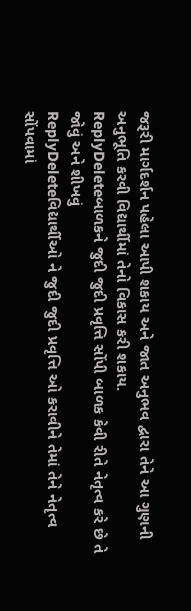જરૂરી માર્ગદર્શન પહેલા આપી શકાય અને જાત અનુભવ દ્વારા તેને આ ગુણની અનુભૂતિ કરવી વિદ્યાર્થીમાં તેનો વિકાસ કરી શકાય.
ReplyDeleteબાળકને જુદી જુદી પ્રવૃત્તિ સોંપી બાળક કેવી રીતે નેતૃત્વ કરે છે તે જોવું અને શીખવું
ReplyDeleteવિદ્યાર્થીઓ ને જુદી જુદી પ્રવૃત્તિ ઓ કરાવીને તેમાં તેને નેતૃત્વ સોંપવામાં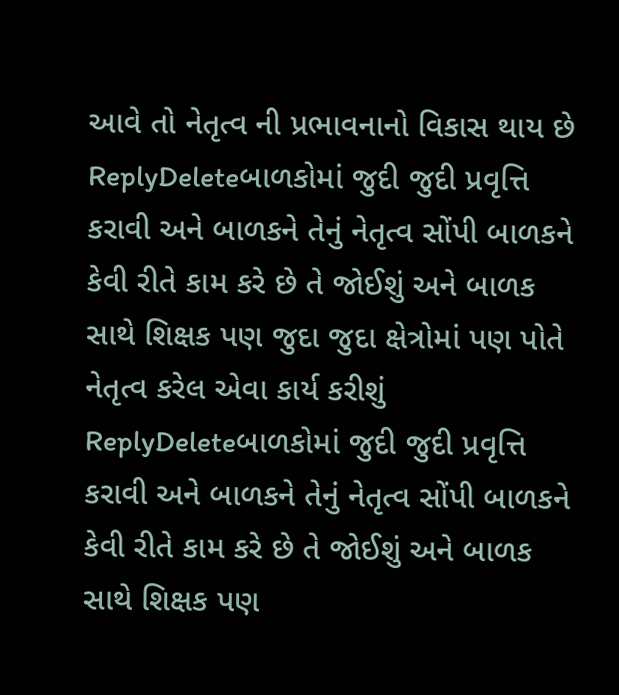આવે તો નેતૃત્વ ની પ્રભાવનાનો વિકાસ થાય છે
ReplyDeleteબાળકોમાં જુદી જુદી પ્રવૃત્તિ કરાવી અને બાળકને તેનું નેતૃત્વ સોંપી બાળકને કેવી રીતે કામ કરે છે તે જોઈશું અને બાળક સાથે શિક્ષક પણ જુદા જુદા ક્ષેત્રોમાં પણ પોતે નેતૃત્વ કરેલ એવા કાર્ય કરીશું
ReplyDeleteબાળકોમાં જુદી જુદી પ્રવૃત્તિ કરાવી અને બાળકને તેનું નેતૃત્વ સોંપી બાળકને કેવી રીતે કામ કરે છે તે જોઈશું અને બાળક સાથે શિક્ષક પણ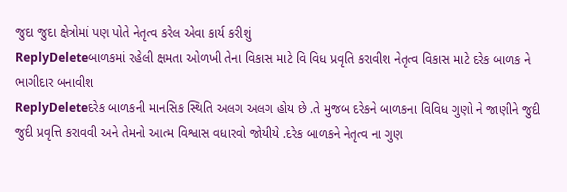જુદા જુદા ક્ષેત્રોમાં પણ પોતે નેતૃત્વ કરેલ એવા કાર્ય કરીશું
ReplyDeleteબાળકમાં રહેલી ક્ષમતા ઓળખી તેના વિકાસ માટે વિ વિધ પ્રવૃતિ કરાવીશ નેતૃત્વ વિકાસ માટે દરેક બાળક ને ભાગીદાર બનાવીશ
ReplyDeleteદરેક બાળકની માનસિક સ્થિતિ અલગ અલગ હોય છે .તે મુજબ દરેકને બાળકના વિવિધ ગુણો ને જાણીને જુદી જુદી પ્રવૃત્તિ કરાવવી અને તેમનો આત્મ વિશ્વાસ વધારવો જોયીયે .દરેક બાળકને નેતૃત્વ ના ગુણ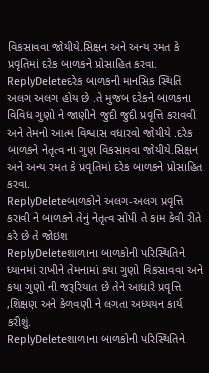વિકસાવવા જોયીયે.સિક્ષન અને અન્ય રમત કે પ્રવૃતિમાં દરેક બાળકને પ્રોસાહિત કરવા.
ReplyDeleteદરેક બાળકની માનસિક સ્થિતિ અલગ અલગ હોય છે .તે મુજબ દરેકને બાળકના વિવિધ ગુણો ને જાણીને જુદી જુદી પ્રવૃત્તિ કરાવવી અને તેમનો આત્મ વિશ્વાસ વધારવો જોયીયે .દરેક બાળકને નેતૃત્વ ના ગુણ વિકસાવવા જોયીયે.સિક્ષન અને અન્ય રમત કે પ્રવૃતિમાં દરેક બાળકને પ્રોસાહિત કરવા.
ReplyDeleteબાળકોને અલગ-અલગ પ્રવૃત્તિ કરાવી ને બાળકને તેનું નેતૃત્વ સોંપી તે કામ કેવી રીતે કરે છે તે જોઇશ
ReplyDeleteશાળાના બાળકોની પરિસ્થિતિને ધ્યાનમાં રાખીને તેમનામાં કયા ગુણો વિકસાવવા અને કયા ગુણો ની જરૂરિયાત છે તેને આધારે પ્રવૃત્તિ ,શિક્ષણ અને કેળવણી ને લગતા અધ્યયન કાર્ય કરીશું.
ReplyDeleteશાળાના બાળકોની પરિસ્થિતિને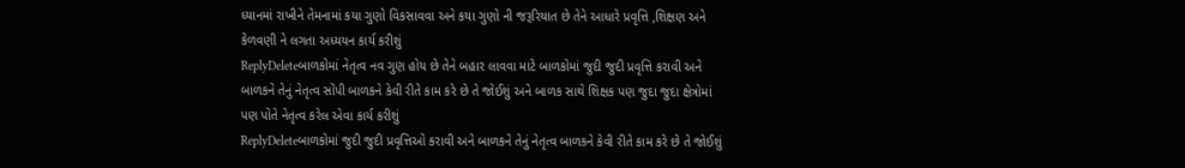ધ્યાનમાં રાખીને તેમનામાં કયા ગુણો વિકસાવવા અને કયા ગુણો ની જરૂરિયાત છે તેને આધારે પ્રવૃત્તિ ,શિક્ષણ અને કેળવણી ને લગતા અધ્યયન કાર્ય કરીશું
ReplyDeleteબાળકોમાં નેતૃત્વ નવ ગુણ હોય છે તેને બહાર લાવવા માટે બાળકોમાં જુદી જુદી પ્રવૃત્તિ કરાવી અને બાળકને તેનું નેતૃત્વ સોંપી બાળકને કેવી રીતે કામ કરે છે તે જોઈશું અને બાળક સાથે શિક્ષક પણ જુદા જુદા ક્ષેત્રોમાં પણ પોતે નેતૃત્વ કરેલ એવા કાર્ય કરીશું
ReplyDeleteબાળકોમાં જુદી જુદી પ્રવૃત્તિઓ કરાવી અને બાળકને તેનું નેતૃત્વ બાળકને કેવી રીતે કામ કરે છે તે જોઈશું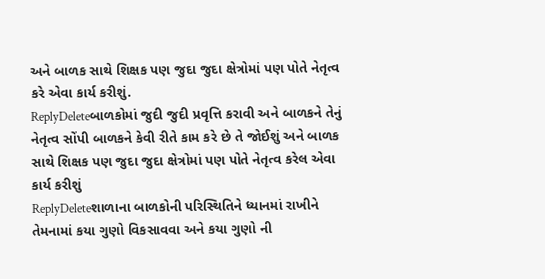અને બાળક સાથે શિક્ષક પણ જુદા જુદા ક્ષેત્રોમાં પણ પોતે નેતૃત્વ કરે એવા કાર્ય કરીશું.
ReplyDeleteબાળકોમાં જુદી જુદી પ્રવૃત્તિ કરાવી અને બાળકને તેનું નેતૃત્વ સોંપી બાળકને કેવી રીતે કામ કરે છે તે જોઈશું અને બાળક સાથે શિક્ષક પણ જુદા જુદા ક્ષેત્રોમાં પણ પોતે નેતૃત્વ કરેલ એવા કાર્ય કરીશું
ReplyDeleteશાળાના બાળકોની પરિસ્થિતિને ધ્યાનમાં રાખીને તેમનામાં કયા ગુણો વિકસાવવા અને કયા ગુણો ની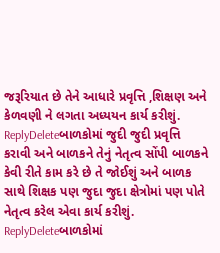જરૂરિયાત છે તેને આધારે પ્રવૃત્તિ ,શિક્ષણ અને કેળવણી ને લગતા અધ્યયન કાર્ય કરીશું.
ReplyDeleteબાળકોમાં જુદી જુદી પ્રવૃત્તિ કરાવી અને બાળકને તેનું નેતૃત્વ સોંપી બાળકને કેવી રીતે કામ કરે છે તે જોઈશું અને બાળક સાથે શિક્ષક પણ જુદા જુદા ક્ષેત્રોમાં પણ પોતે નેતૃત્વ કરેલ એવા કાર્ય કરીશું.
ReplyDeleteબાળકોમાં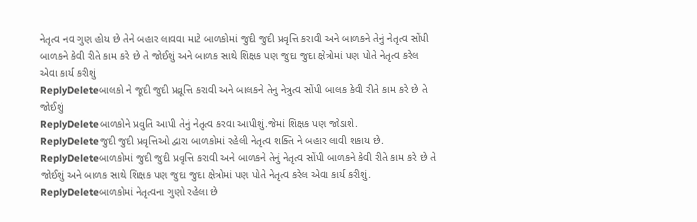નેતૃત્વ નવ ગુણ હોય છે તેને બહાર લાવવા માટે બાળકોમાં જુદી જુદી પ્રવૃત્તિ કરાવી અને બાળકને તેનું નેતૃત્વ સોંપી બાળકને કેવી રીતે કામ કરે છે તે જોઈશું અને બાળક સાથે શિક્ષક પણ જુદા જુદા ક્ષેત્રોમાં પણ પોતે નેતૃત્વ કરેલ એવા કાર્ય કરીશું
ReplyDeleteબાલકો ને જૂદી જુદી પ્રવ્રૂત્તિ કરાવી અને બાલકને તેનુ નેત્રુત્વ સોંપી બાલક કેવી રીતે કામ કરે છે તે જોઈશું
ReplyDeleteબાળકોને પ્રવુતિ આપી તેનું નેતૃત્વ કરવા આપીશું.જેમાં શિક્ષક પણ જોડાશે.
ReplyDeleteજુદી જુદી પ્રવૃત્તિઓ દ્વારા બાળકોમાં રહેલી નેતૃત્વ શક્તિ ને બહાર લાવી શકાય છે.
ReplyDeleteબાળકોમાં જુદી જુદી પ્રવૃત્તિ કરાવી અને બાળકને તેનું નેતૃત્વ સોંપી બાળકને કેવી રીતે કામ કરે છે તે જોઈશું અને બાળક સાથે શિક્ષક પણ જુદા જુદા ક્ષેત્રોમાં પણ પોતે નેતૃત્વ કરેલ એવા કાર્ય કરીશું.
ReplyDeleteબાળકોમાં નેતૃત્વના ગુણો રહેલા છે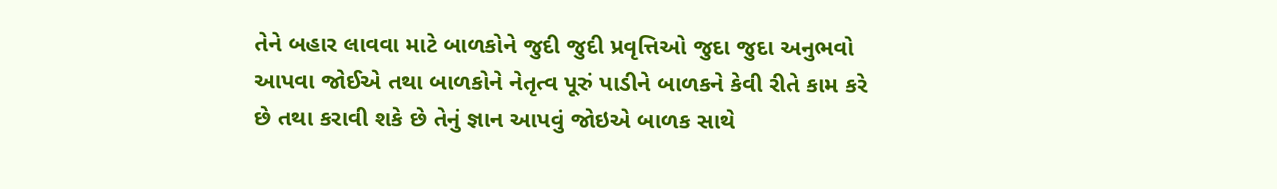તેને બહાર લાવવા માટે બાળકોને જુદી જુદી પ્રવૃત્તિઓ જુદા જુદા અનુભવો આપવા જોઈએ તથા બાળકોને નેતૃત્વ પૂરું પાડીને બાળકને કેવી રીતે કામ કરે છે તથા કરાવી શકે છે તેનું જ્ઞાન આપવું જોઇએ બાળક સાથે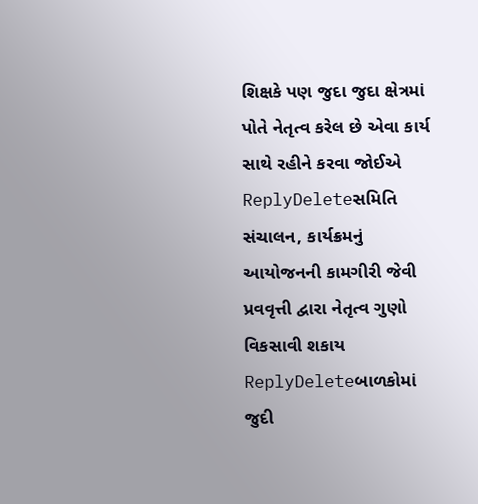શિક્ષકે પણ જુદા જુદા ક્ષેત્રમાં પોતે નેતૃત્વ કરેલ છે એવા કાર્ય સાથે રહીને કરવા જોઈએ
ReplyDeleteસમિતિ સંચાલન, કાર્યક્રમનું આયોજનની કામગીરી જેવી પ્રવવૃત્તી દ્વારા નેતૃત્વ ગુણો વિકસાવી શકાય
ReplyDeleteબાળકોમાં જુદી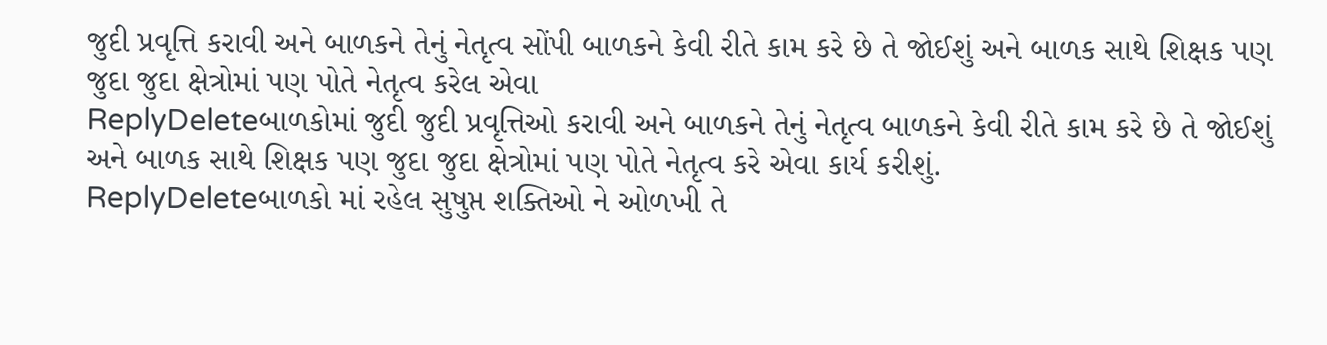જુદી પ્રવૃત્તિ કરાવી અને બાળકને તેનું નેતૃત્વ સોંપી બાળકને કેવી રીતે કામ કરે છે તે જોઈશું અને બાળક સાથે શિક્ષક પણ જુદા જુદા ક્ષેત્રોમાં પણ પોતે નેતૃત્વ કરેલ એવા
ReplyDeleteબાળકોમાં જુદી જુદી પ્રવૃત્તિઓ કરાવી અને બાળકને તેનું નેતૃત્વ બાળકને કેવી રીતે કામ કરે છે તે જોઈશું અને બાળક સાથે શિક્ષક પણ જુદા જુદા ક્ષેત્રોમાં પણ પોતે નેતૃત્વ કરે એવા કાર્ય કરીશું.
ReplyDeleteબાળકો માં રહેલ સુષુપ્ત શક્તિઓ ને ઓળખી તે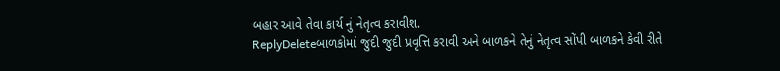બહાર આવે તેવા કાર્ય નું નેતૃત્વ કરાવીશ.
ReplyDeleteબાળકોમાં જુદી જુદી પ્રવૃત્તિ કરાવી અને બાળકને તેનું નેતૃત્વ સોંપી બાળકને કેવી રીતે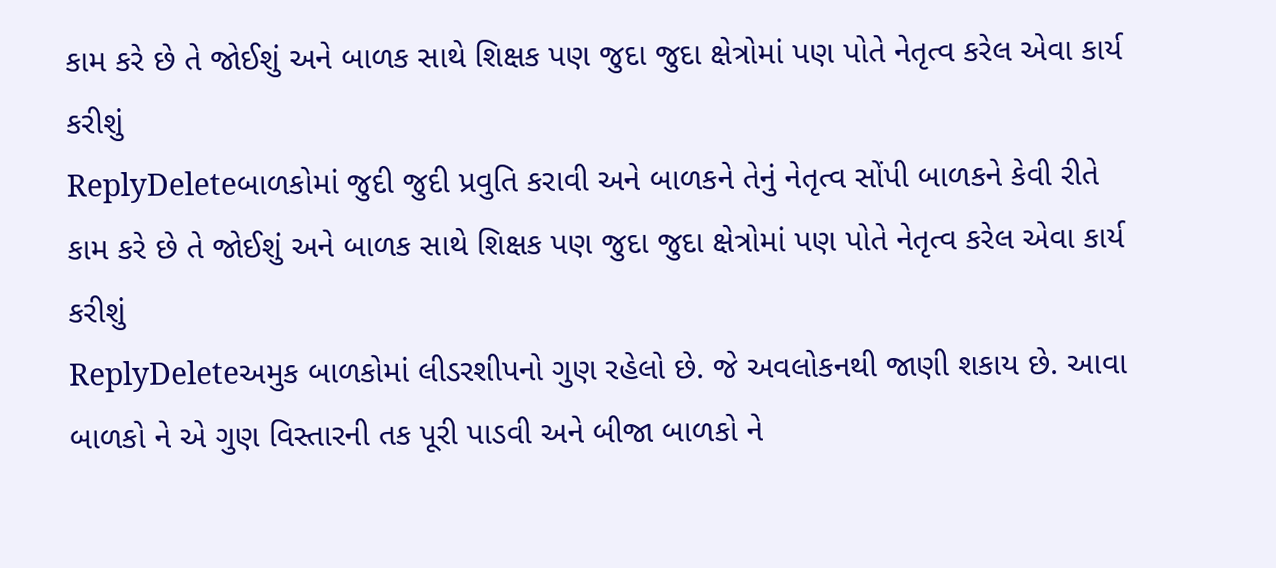કામ કરે છે તે જોઈશું અને બાળક સાથે શિક્ષક પણ જુદા જુદા ક્ષેત્રોમાં પણ પોતે નેતૃત્વ કરેલ એવા કાર્ય કરીશું
ReplyDeleteબાળકોમાં જુદી જુદી પ્રવુતિ કરાવી અને બાળકને તેનું નેતૃત્વ સોંપી બાળકને કેવી રીતે કામ કરે છે તે જોઈશું અને બાળક સાથે શિક્ષક પણ જુદા જુદા ક્ષેત્રોમાં પણ પોતે નેતૃત્વ કરેલ એવા કાર્ય કરીશું
ReplyDeleteઅમુક બાળકોમાં લીડરશીપનો ગુણ રહેલો છે. જે અવલોકનથી જાણી શકાય છે. આવા બાળકો ને એ ગુણ વિસ્તારની તક પૂરી પાડવી અને બીજા બાળકો ને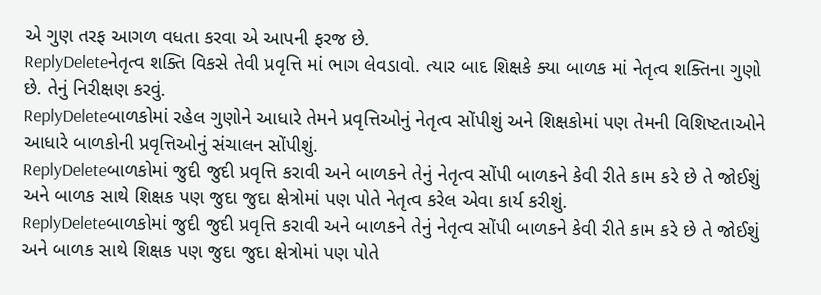એ ગુણ તરફ આગળ વધતા કરવા એ આપની ફરજ છે.
ReplyDeleteનેતૃત્વ શક્તિ વિકસે તેવી પ્રવૃત્તિ માં ભાગ લેવડાવો. ત્યાર બાદ શિક્ષકે ક્યા બાળક માં નેતૃત્વ શક્તિના ગુણો છે. તેનું નિરીક્ષણ કરવું.
ReplyDeleteબાળકોમાં રહેલ ગુણોને આધારે તેમને પ્રવૃત્તિઓનું નેતૃત્વ સોંપીશું અને શિક્ષકોમાં પણ તેમની વિશિષ્ટતાઓને આધારે બાળકોની પ્રવૃત્તિઓનું સંચાલન સોંપીશું.
ReplyDeleteબાળકોમાં જુદી જુદી પ્રવૃત્તિ કરાવી અને બાળકને તેનું નેતૃત્વ સોંપી બાળકને કેવી રીતે કામ કરે છે તે જોઈશું અને બાળક સાથે શિક્ષક પણ જુદા જુદા ક્ષેત્રોમાં પણ પોતે નેતૃત્વ કરેલ એવા કાર્ય કરીશું.
ReplyDeleteબાળકોમાં જુદી જુદી પ્રવૃત્તિ કરાવી અને બાળકને તેનું નેતૃત્વ સોંપી બાળકને કેવી રીતે કામ કરે છે તે જોઈશું અને બાળક સાથે શિક્ષક પણ જુદા જુદા ક્ષેત્રોમાં પણ પોતે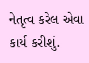નેતૃત્વ કરેલ એવા કાર્ય કરીશું.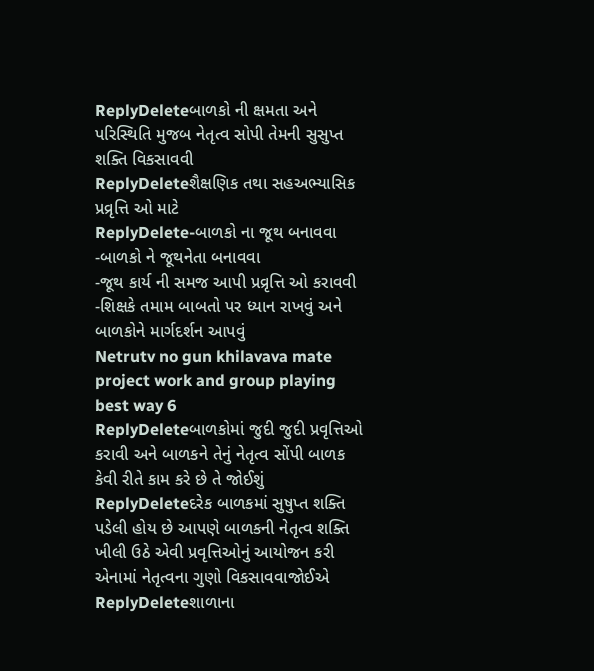ReplyDeleteબાળકો ની ક્ષમતા અને પરિસ્થિતિ મુજબ નેતૃત્વ સોપી તેમની સુસુપ્ત શક્તિ વિકસાવવી
ReplyDeleteશૈક્ષણિક તથા સહઅભ્યાસિક પ્રવ્રૃત્તિ ઓ માટે
ReplyDelete-બાળકો ના જૂથ બનાવવા
-બાળકો ને જૂથનેતા બનાવવા
-જૂથ કાર્ય ની સમજ આપી પ્રવ્રૃત્તિ ઓ કરાવવી
-શિક્ષકે તમામ બાબતો પર ધ્યાન રાખવું અને બાળકોને માર્ગદર્શન આપવું
Netrutv no gun khilavava mate project work and group playing best way 6
ReplyDeleteબાળકોમાં જુદી જુદી પ્રવૃત્તિઓ કરાવી અને બાળકને તેનું નેતૃત્વ સોંપી બાળક કેવી રીતે કામ કરે છે તે જોઈશું
ReplyDeleteદરેક બાળકમાં સુષુપ્ત શક્તિ પડેલી હોય છે આપણે બાળકની નેતૃત્વ શક્તિ ખીલી ઉઠે એવી પ્રવૃત્તિઓનું આયોજન કરી એનામાં નેતૃત્વના ગુણો વિકસાવવાજોઈએ
ReplyDeleteશાળાના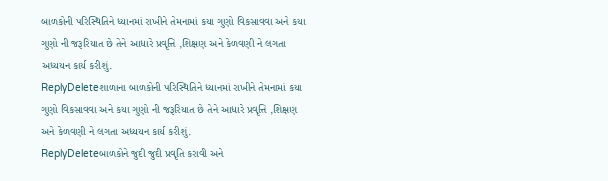બાળકોની પરિસ્થિતિને ધ્યાનમાં રાખીને તેમનામાં કયા ગુણો વિકસાવવા અને કયા ગુણો ની જરૂરિયાત છે તેને આધારે પ્રવૃત્તિ ,શિક્ષણ અને કેળવણી ને લગતા અધ્યયન કાર્ય કરીશું.
ReplyDeleteશાળાના બાળકોની પરિસ્થિતિને ધ્યાનમાં રાખીને તેમનામાં કયા ગુણો વિકસાવવા અને કયા ગુણો ની જરૂરિયાત છે તેને આધારે પ્રવૃત્તિ ,શિક્ષણ અને કેળવણી ને લગતા અધ્યયન કાર્ય કરીશું.
ReplyDeleteબાળકોને જુદી જુદી પ્રવૃતિ કરાવી અને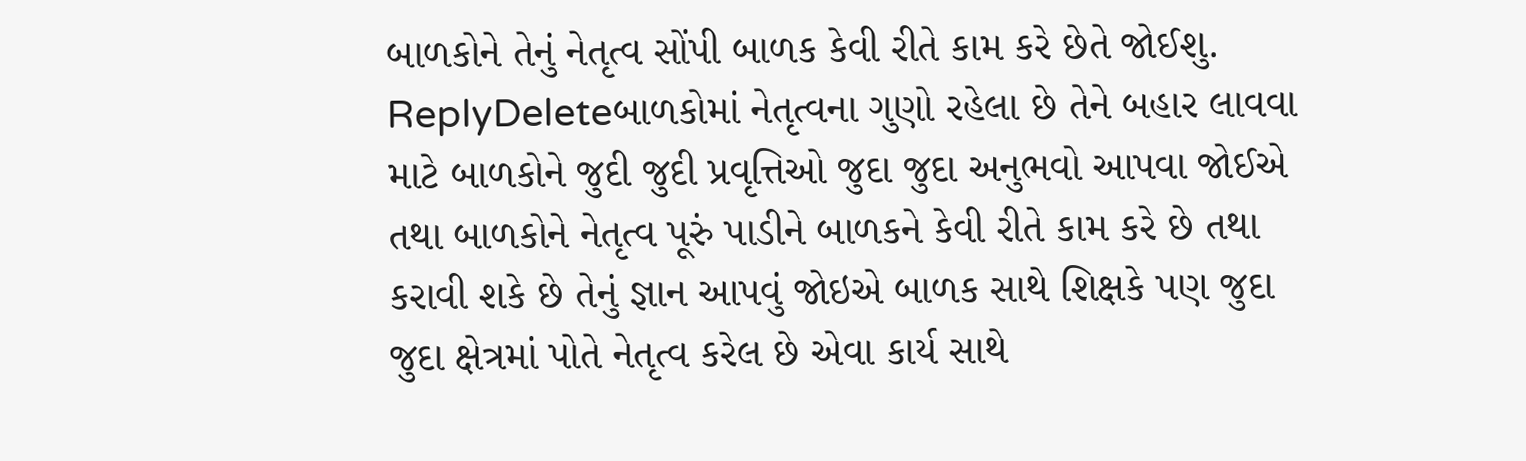બાળકોને તેનું નેતૃત્વ સોંપી બાળક કેવી રીતે કામ કરે છેતે જોઈશુ.
ReplyDeleteબાળકોમાં નેતૃત્વના ગુણો રહેલા છે તેને બહાર લાવવા માટે બાળકોને જુદી જુદી પ્રવૃત્તિઓ જુદા જુદા અનુભવો આપવા જોઈએ તથા બાળકોને નેતૃત્વ પૂરું પાડીને બાળકને કેવી રીતે કામ કરે છે તથા કરાવી શકે છે તેનું જ્ઞાન આપવું જોઇએ બાળક સાથે શિક્ષકે પણ જુદા જુદા ક્ષેત્રમાં પોતે નેતૃત્વ કરેલ છે એવા કાર્ય સાથે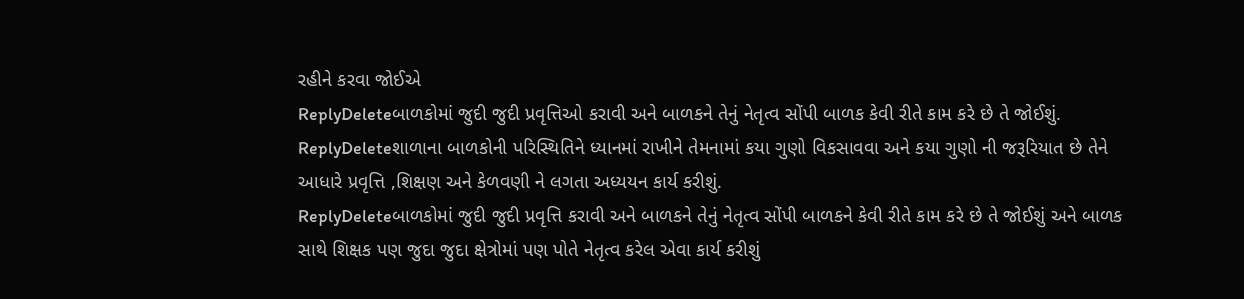રહીને કરવા જોઈએ
ReplyDeleteબાળકોમાં જુદી જુદી પ્રવૃત્તિઓ કરાવી અને બાળકને તેનું નેતૃત્વ સોંપી બાળક કેવી રીતે કામ કરે છે તે જોઈશું.
ReplyDeleteશાળાના બાળકોની પરિસ્થિતિને ધ્યાનમાં રાખીને તેમનામાં કયા ગુણો વિકસાવવા અને કયા ગુણો ની જરૂરિયાત છે તેને આધારે પ્રવૃત્તિ ,શિક્ષણ અને કેળવણી ને લગતા અધ્યયન કાર્ય કરીશું.
ReplyDeleteબાળકોમાં જુદી જુદી પ્રવૃત્તિ કરાવી અને બાળકને તેનું નેતૃત્વ સોંપી બાળકને કેવી રીતે કામ કરે છે તે જોઈશું અને બાળક સાથે શિક્ષક પણ જુદા જુદા ક્ષેત્રોમાં પણ પોતે નેતૃત્વ કરેલ એવા કાર્ય કરીશું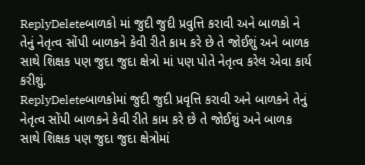ReplyDeleteબાળકો માં જુદી જુદી પ્રવુત્તિ કરાવી અને બાળકો ને તેનું નેતૃત્વ સોંપી બાળકને કેવી રીતે કામ કરે છે તે જોઈશું અને બાળક સાથે શિક્ષક પણ જુદા જુદા ક્ષેત્રો માં પણ પોતે નેતૃત્વ કરેલ એવા કાર્ય કરીશું.
ReplyDeleteબાળકોમાં જુદી જુદી પ્રવૃત્તિ કરાવી અને બાળકને તેનું નેતૃત્વ સોંપી બાળકને કેવી રીતે કામ કરે છે તે જોઈશું અને બાળક સાથે શિક્ષક પણ જુદા જુદા ક્ષેત્રોમાં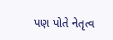પણ પોતે નેતૃત્વ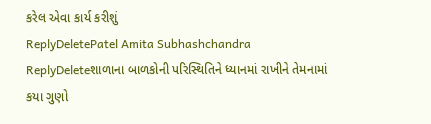કરેલ એવા કાર્ય કરીશું
ReplyDeletePatel Amita Subhashchandra
ReplyDeleteશાળાના બાળકોની પરિસ્થિતિને ધ્યાનમાં રાખીને તેમનામાં કયા ગુણો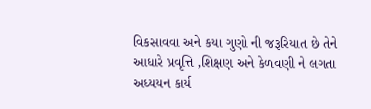વિકસાવવા અને કયા ગુણો ની જરૂરિયાત છે તેને આધારે પ્રવૃત્તિ ,શિક્ષણ અને કેળવણી ને લગતા અધ્યયન કાર્ય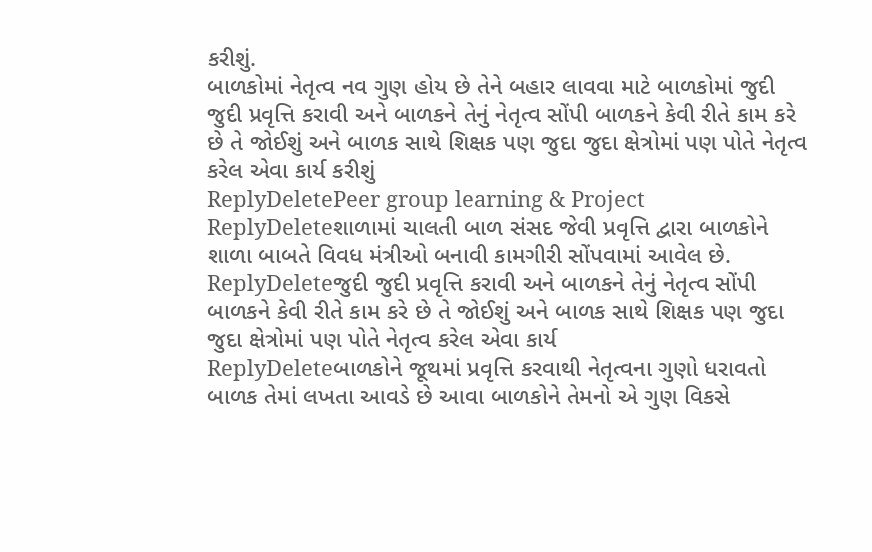કરીશું.
બાળકોમાં નેતૃત્વ નવ ગુણ હોય છે તેને બહાર લાવવા માટે બાળકોમાં જુદી જુદી પ્રવૃત્તિ કરાવી અને બાળકને તેનું નેતૃત્વ સોંપી બાળકને કેવી રીતે કામ કરે છે તે જોઈશું અને બાળક સાથે શિક્ષક પણ જુદા જુદા ક્ષેત્રોમાં પણ પોતે નેતૃત્વ કરેલ એવા કાર્ય કરીશું
ReplyDeletePeer group learning & Project
ReplyDeleteશાળામાં ચાલતી બાળ સંસદ જેવી પ્રવૃત્તિ દ્વારા બાળકોને શાળા બાબતે વિવધ મંત્રીઓ બનાવી કામગીરી સોંપવામાં આવેલ છે.
ReplyDeleteજુદી જુદી પ્રવૃત્તિ કરાવી અને બાળકને તેનું નેતૃત્વ સોંપી બાળકને કેવી રીતે કામ કરે છે તે જોઈશું અને બાળક સાથે શિક્ષક પણ જુદા જુદા ક્ષેત્રોમાં પણ પોતે નેતૃત્વ કરેલ એવા કાર્ય
ReplyDeleteબાળકોને જૂથમાં પ્રવૃત્તિ કરવાથી નેતૃત્વના ગુણો ધરાવતો બાળક તેમાં લખતા આવડે છે આવા બાળકોને તેમનો એ ગુણ વિકસે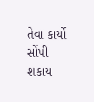તેવા કાર્યો સોંપી શકાય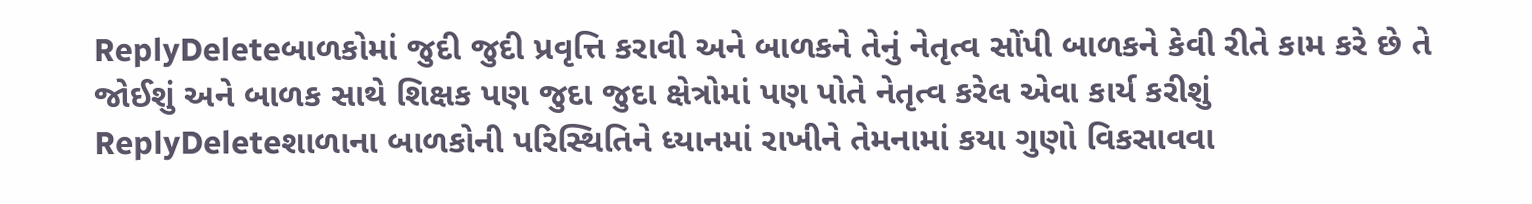ReplyDeleteબાળકોમાં જુદી જુદી પ્રવૃત્તિ કરાવી અને બાળકને તેનું નેતૃત્વ સોંપી બાળકને કેવી રીતે કામ કરે છે તે જોઈશું અને બાળક સાથે શિક્ષક પણ જુદા જુદા ક્ષેત્રોમાં પણ પોતે નેતૃત્વ કરેલ એવા કાર્ય કરીશું
ReplyDeleteશાળાના બાળકોની પરિસ્થિતિને ધ્યાનમાં રાખીને તેમનામાં કયા ગુણો વિકસાવવા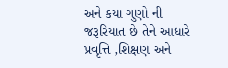અને કયા ગુણો ની જરૂરિયાત છે તેને આધારે પ્રવૃત્તિ ,શિક્ષણ અને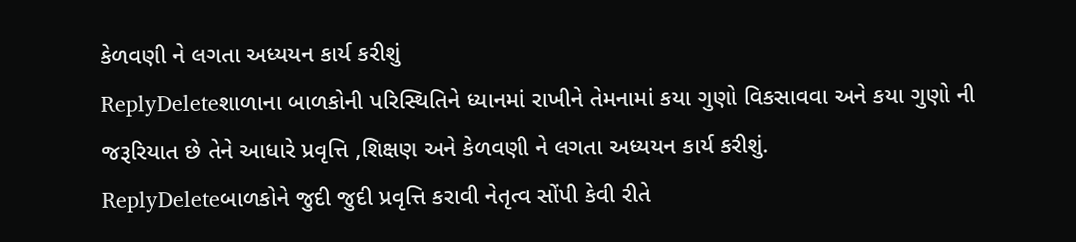કેળવણી ને લગતા અધ્યયન કાર્ય કરીશું
ReplyDeleteશાળાના બાળકોની પરિસ્થિતિને ધ્યાનમાં રાખીને તેમનામાં કયા ગુણો વિકસાવવા અને કયા ગુણો ની જરૂરિયાત છે તેને આધારે પ્રવૃત્તિ ,શિક્ષણ અને કેળવણી ને લગતા અધ્યયન કાર્ય કરીશું.
ReplyDeleteબાળકોને જુદી જુદી પ્રવૃત્તિ કરાવી નેતૃત્વ સોંપી કેવી રીતે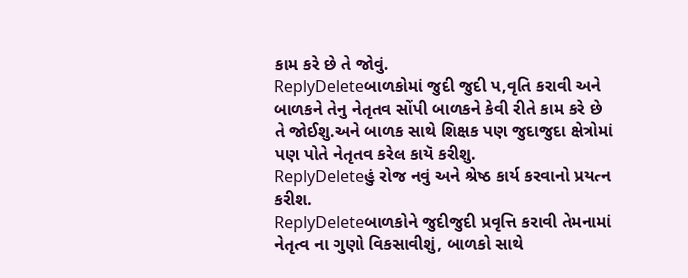કામ કરે છે તે જોવું.
ReplyDeleteબાળકોમાં જુદી જુદી પ,વૃતિ કરાવી અને બાળકને તેનુ નેતૃતવ સોંપી બાળકને કેવી રીતે કામ કરે છે તે જોઈશુ.અને બાળક સાથે શિક્ષક પણ જુદાજુદા ક્ષેત્રોમાં પણ પોતે નેતૃતવ કરેલ કાયૅ કરીશુ.
ReplyDeleteહું રોજ નવું અને શ્રેષ્ઠ કાર્ય કરવાનો પ્રયત્ન કરીશ.
ReplyDeleteબાળકોને જુદીજુદી પ્રવૃત્તિ કરાવી તેમનામાં નેતૃત્વ ના ગુણો વિકસાવીશું, બાળકો સાથે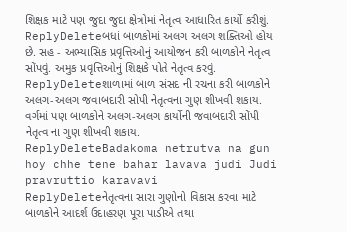શિક્ષક માટે પણ જુદા જુદા ક્ષેત્રોમાં નેતૃત્વ આધારિત કાર્યો કરીશું.
ReplyDeleteબધાં બાળકોમાં અલગ અલગ શક્તિઓ હોય છે. સહ - અભ્યાસિક પ્રવૃત્તિઓનું આયોજન કરી બાળકોને નેતૃત્વ સોંપવું. અમુક પ્રવૃત્તિઓનું શિક્ષકે પોતે નેતૃત્વ કરવું.
ReplyDeleteશાળામાં બાળ સંસદ ની રચના કરી બાળકોને અલગ-અલગ જવાબદારી સોપી નેતૃત્વના ગુણ શીખવી શકાય. વર્ગમાં પણ બાળકોને અલગ-અલગ કાર્યોની જવાબદારી સોંપી નેતૃત્વ ના ગુણ શીખવી શકાય.
ReplyDeleteBadakoma netrutva na gun hoy chhe tene bahar lavava judi Judi pravruttio karavavi
ReplyDeleteનેતૃત્વના સારા ગુણોનો વિકાસ કરવા માટે બાળકોને આદર્શ ઉદાહરણ પૂરા પાડીએ તથા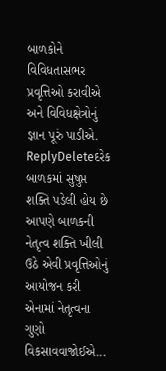બાળકોને વિવિધતાસભર પ્રવૃત્તિઓ કરાવીએ અને વિવિધક્ષેત્રોનું જ્ઞાન પૂરું પાડીએ.
ReplyDeleteદરેક બાળકમાં સુષુપ્ત શક્તિ પડેલી હોય છે આપણે બાળકની નેતૃત્વ શક્તિ ખીલી ઉઠે એવી પ્રવૃત્તિઓનું આયોજન કરી એનામાં નેતૃત્વના ગુણો વિકસાવવાજોઈએ...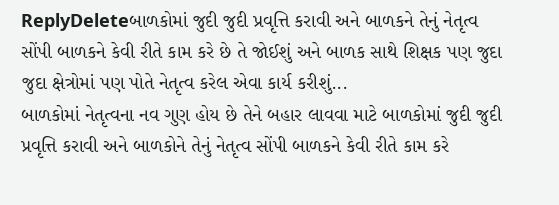ReplyDeleteબાળકોમાં જુદી જુદી પ્રવૃત્તિ કરાવી અને બાળકને તેનું નેતૃત્વ સોંપી બાળકને કેવી રીતે કામ કરે છે તે જોઈશું અને બાળક સાથે શિક્ષક પણ જુદા જુદા ક્ષેત્રોમાં પણ પોતે નેતૃત્વ કરેલ એવા કાર્ય કરીશું...
બાળકોમાં નેતૃત્વના નવ ગુણ હોય છે તેને બહાર લાવવા માટે બાળકોમાં જુદી જુદી પ્રવૃત્તિ કરાવી અને બાળકોને તેનું નેતૃત્વ સોંપી બાળકને કેવી રીતે કામ કરે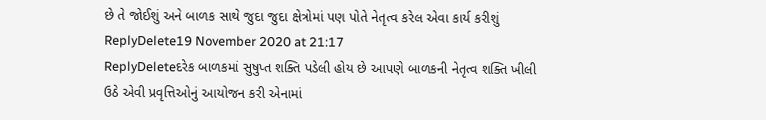છે તે જોઈશું અને બાળક સાથે જુદા જુદા ક્ષેત્રોમાં પણ પોતે નેતૃત્વ કરેલ એવા કાર્ય કરીશું
ReplyDelete19 November 2020 at 21:17
ReplyDeleteદરેક બાળકમાં સુષુપ્ત શક્તિ પડેલી હોય છે આપણે બાળકની નેતૃત્વ શક્તિ ખીલી ઉઠે એવી પ્રવૃત્તિઓનું આયોજન કરી એનામાં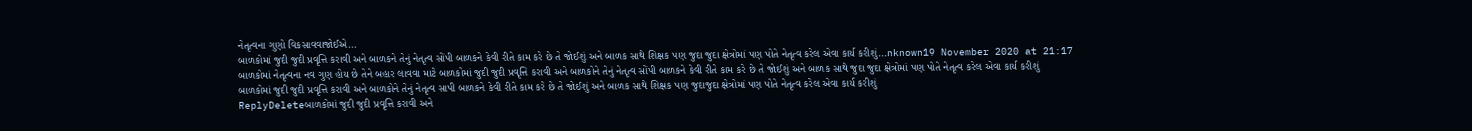નેતૃત્વના ગુણો વિકસાવવાજોઈએ...
બાળકોમાં જુદી જુદી પ્રવૃત્તિ કરાવી અને બાળકને તેનું નેતૃત્વ સોંપી બાળકને કેવી રીતે કામ કરે છે તે જોઈશું અને બાળક સાથે શિક્ષક પણ જુદા જુદા ક્ષેત્રોમાં પણ પોતે નેતૃત્વ કરેલ એવા કાર્ય કરીશું...nknown19 November 2020 at 21:17
બાળકોમાં નેતૃત્વના નવ ગુણ હોય છે તેને બહાર લાવવા માટે બાળકોમાં જુદી જુદી પ્રવૃત્તિ કરાવી અને બાળકોને તેનું નેતૃત્વ સોંપી બાળકને કેવી રીતે કામ કરે છે તે જોઈશું અને બાળક સાથે જુદા જુદા ક્ષેત્રોમાં પણ પોતે નેતૃત્વ કરેલ એવા કાર્ય કરીશું
બાળકોમાં જુદી જુદી પ્રવૃત્તિ કરાવી અને બાળકોને તેનું નેતૃત્વ સાપી બાળકને કેવી રીતે કામ કરે છે તે જોઈશું અને બાળક સાથે શિક્ષક પણ જુદાજુદા ક્ષેત્રોમાં પણ પોતે નેતૃત્વ કરેલ એવા કાર્ય કરીશું
ReplyDeleteબાળકોમાં જુદી જુદી પ્રવૃત્તિ કરાવી અને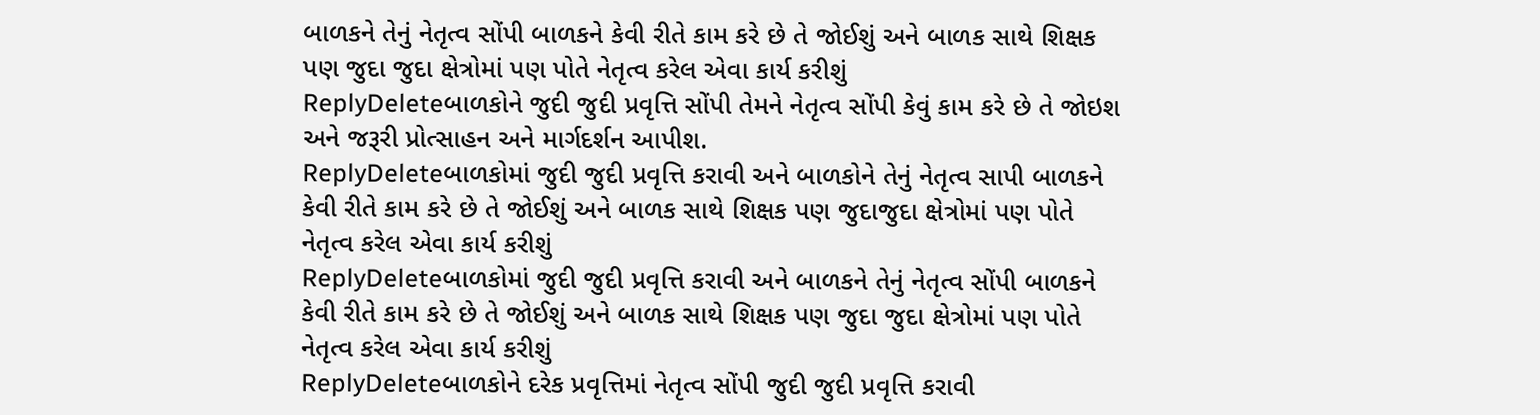બાળકને તેનું નેતૃત્વ સોંપી બાળકને કેવી રીતે કામ કરે છે તે જોઈશું અને બાળક સાથે શિક્ષક પણ જુદા જુદા ક્ષેત્રોમાં પણ પોતે નેતૃત્વ કરેલ એવા કાર્ય કરીશું
ReplyDeleteબાળકોને જુદી જુદી પ્રવૃત્તિ સોંપી તેમને નેતૃત્વ સોંપી કેવું કામ કરે છે તે જોઇશ અને જરૂરી પ્રોત્સાહન અને માર્ગદર્શન આપીશ.
ReplyDeleteબાળકોમાં જુદી જુદી પ્રવૃત્તિ કરાવી અને બાળકોને તેનું નેતૃત્વ સાપી બાળકને કેવી રીતે કામ કરે છે તે જોઈશું અને બાળક સાથે શિક્ષક પણ જુદાજુદા ક્ષેત્રોમાં પણ પોતે નેતૃત્વ કરેલ એવા કાર્ય કરીશું
ReplyDeleteબાળકોમાં જુદી જુદી પ્રવૃત્તિ કરાવી અને બાળકને તેનું નેતૃત્વ સોંપી બાળકને કેવી રીતે કામ કરે છે તે જોઈશું અને બાળક સાથે શિક્ષક પણ જુદા જુદા ક્ષેત્રોમાં પણ પોતે નેતૃત્વ કરેલ એવા કાર્ય કરીશું
ReplyDeleteબાળકોને દરેક પ્રવૃત્તિમાં નેતૃત્વ સોંપી જુદી જુદી પ્રવૃત્તિ કરાવી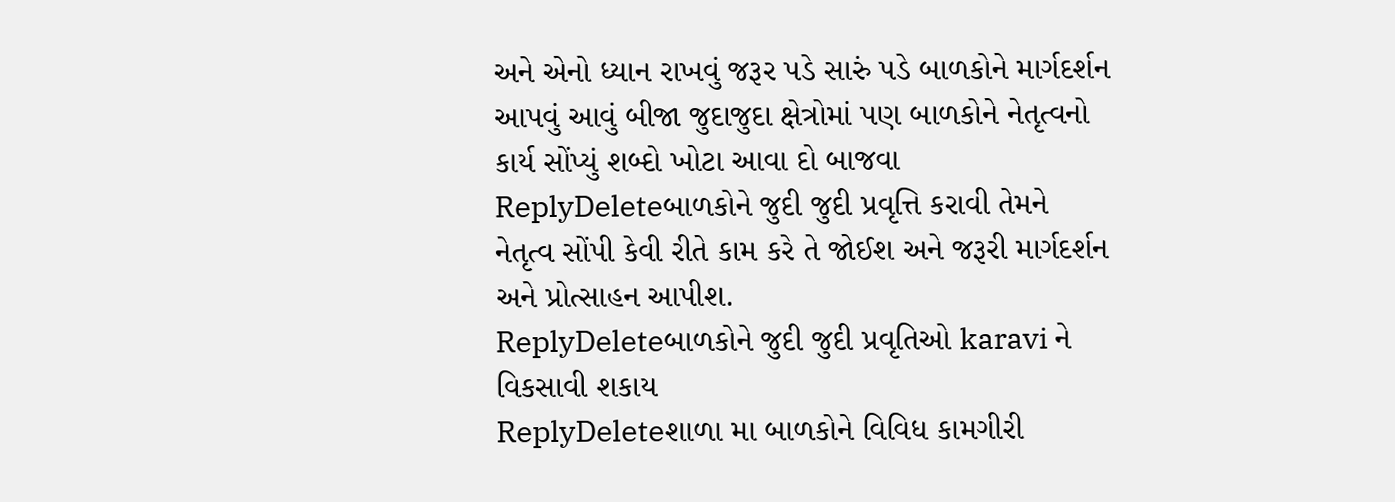અને એનો ધ્યાન રાખવું જરૂર પડે સારું પડે બાળકોને માર્ગદર્શન આપવું આવું બીજા જુદાજુદા ક્ષેત્રોમાં પણ બાળકોને નેતૃત્વનો કાર્ય સોંપ્યું શબ્દો ખોટા આવા દો બાજવા
ReplyDeleteબાળકોને જુદી જુદી પ્રવૃત્તિ કરાવી તેમને નેતૃત્વ સોંપી કેવી રીતે કામ કરે તે જોઈશ અને જરૂરી માર્ગદર્શન અને પ્રોત્સાહન આપીશ.
ReplyDeleteબાળકોને જુદી જુદી પ્રવૃતિઓ karavi ને વિકસાવી શકાય
ReplyDeleteશાળા મા બાળકોને વિવિધ કામગીરી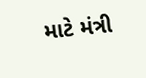માટે મંત્રી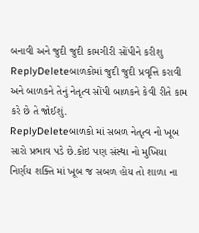બનાવી અને જુદી જુદી કામગીરી સોંપીને કરીશુ
ReplyDeleteબાળકોમાં જુદી જુદી પ્રવૃત્તિ કરાવી અને બાળકને તેનું નેતૃત્વ સોંપી બાળકને કેવી રીતે કામ કરે છે તે જોઈશું.
ReplyDeleteબાળકો માં સબળ નેતૃત્વ નો ખૂબ સારો પ્રભાવ પડે છે.કોઇ પણ સંસ્થા નો મુખિયા નિર્ણય શક્તિ માં ખૂબ જ સબળ હોય તો શાળા ના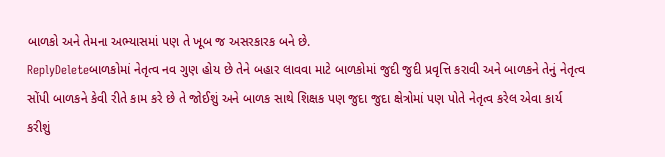બાળકો અને તેમના અભ્યાસમાં પણ તે ખૂબ જ અસરકારક બને છે.
ReplyDeleteબાળકોમાં નેતૃત્વ નવ ગુણ હોય છે તેને બહાર લાવવા માટે બાળકોમાં જુદી જુદી પ્રવૃત્તિ કરાવી અને બાળકને તેનું નેતૃત્વ સોંપી બાળકને કેવી રીતે કામ કરે છે તે જોઈશું અને બાળક સાથે શિક્ષક પણ જુદા જુદા ક્ષેત્રોમાં પણ પોતે નેતૃત્વ કરેલ એવા કાર્ય કરીશું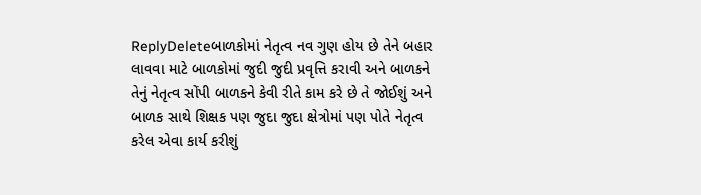ReplyDeleteબાળકોમાં નેતૃત્વ નવ ગુણ હોય છે તેને બહાર લાવવા માટે બાળકોમાં જુદી જુદી પ્રવૃત્તિ કરાવી અને બાળકને તેનું નેતૃત્વ સોંપી બાળકને કેવી રીતે કામ કરે છે તે જોઈશું અને બાળક સાથે શિક્ષક પણ જુદા જુદા ક્ષેત્રોમાં પણ પોતે નેતૃત્વ કરેલ એવા કાર્ય કરીશું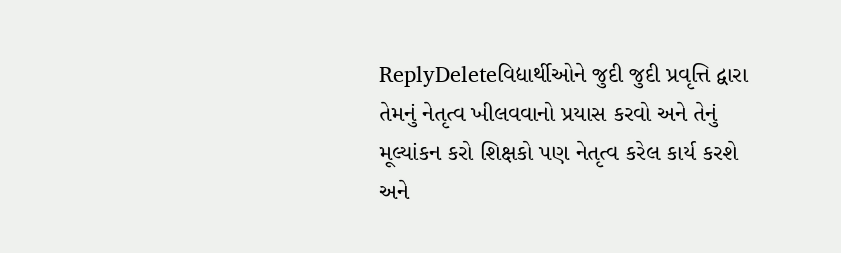ReplyDeleteવિદ્યાર્થીઓને જુદી જુદી પ્રવૃત્તિ દ્વારા તેમનું નેતૃત્વ ખીલવવાનો પ્રયાસ કરવો અને તેનું મૂલ્યાંકન કરો શિક્ષકો પણ નેતૃત્વ કરેલ કાર્ય કરશે અને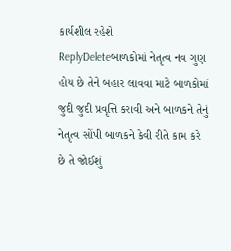કાર્યશીલ રહેશે
ReplyDeleteબાળકોમાં નેતૃત્વ નવ ગુણ હોય છે તેને બહાર લાવવા માટે બાળકોમાં જુદી જુદી પ્રવૃત્તિ કરાવી અને બાળકને તેનું નેતૃત્વ સોંપી બાળકને કેવી રીતે કામ કરે છે તે જોઈશું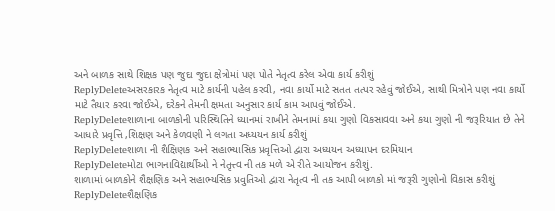અને બાળક સાથે શિક્ષક પણ જુદા જુદા ક્ષેત્રોમાં પણ પોતે નેતૃત્વ કરેલ એવા કાર્ય કરીશું
ReplyDeleteઅસરકારક નેતૃત્વ માટે કાર્યની પહેલ કરવી, નવા કાર્યો માટે સતત તત્પર રહેવું જોઈએ, સાથી મિત્રોને પણ નવા કાર્યો માટે તૈયાર કરવા જોઈએ, દરેકને તેમની ક્ષમતા અનુસાર કાર્ય કામ આપવું જોઈએ.
ReplyDeleteશાળાના બાળકોની પરિસ્થિતિને ધ્યાનમાં રાખીને તેમનામાં કયા ગુણો વિકસાવવા અને કયા ગુણો ની જરૂરિયાત છે તેને આધારે પ્રવૃત્તિ ,શિક્ષણ અને કેળવણી ને લગતા અધ્યયન કાર્ય કરીશું
ReplyDeleteશાળા ની શૈક્ષિણક અને સહાભ્યાસિક પ્રવૃત્તિઓ દ્વારા અધ્યયન અધ્યાપન દરમિયાન
ReplyDeleteમોટા ભાગનાવિદ્યાર્થીઓ ને નેતૃત્ત્વ ની તક મળે એ રીતે આયોજન કરીશું.
શાળામાં બાળકોને શૈક્ષણિક અને સહાભ્યસિક પ્રવુતિઓ દ્વારા નેતૃત્વ ની તક આપી બાળકો માં જરૂરી ગુણોનો વિકાસ કરીશું
ReplyDeleteશૈક્ષણિક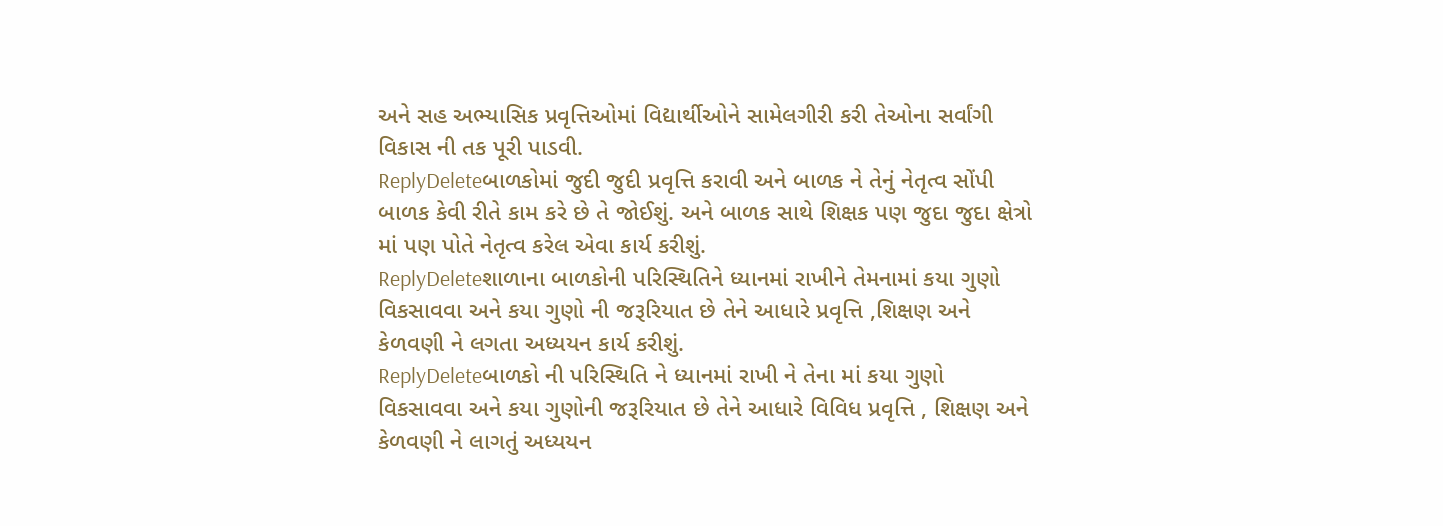અને સહ અભ્યાસિક પ્રવૃત્તિઓમાં વિદ્યાર્થીઓને સામેલગીરી કરી તેઓના સર્વાંગી વિકાસ ની તક પૂરી પાડવી.
ReplyDeleteબાળકોમાં જુદી જુદી પ્રવૃત્તિ કરાવી અને બાળક ને તેનું નેતૃત્વ સોંપી બાળક કેવી રીતે કામ કરે છે તે જોઈશું. અને બાળક સાથે શિક્ષક પણ જુદા જુદા ક્ષેત્રો માં પણ પોતે નેતૃત્વ કરેલ એવા કાર્ય કરીશું.
ReplyDeleteશાળાના બાળકોની પરિસ્થિતિને ધ્યાનમાં રાખીને તેમનામાં કયા ગુણો વિકસાવવા અને કયા ગુણો ની જરૂરિયાત છે તેને આધારે પ્રવૃત્તિ ,શિક્ષણ અને કેળવણી ને લગતા અધ્યયન કાર્ય કરીશું.
ReplyDeleteબાળકો ની પરિસ્થિતિ ને ધ્યાનમાં રાખી ને તેના માં કયા ગુણો વિકસાવવા અને કયા ગુણોની જરૂરિયાત છે તેને આધારે વિવિધ પ્રવૃત્તિ , શિક્ષણ અને કેળવણી ને લાગતું અધ્યયન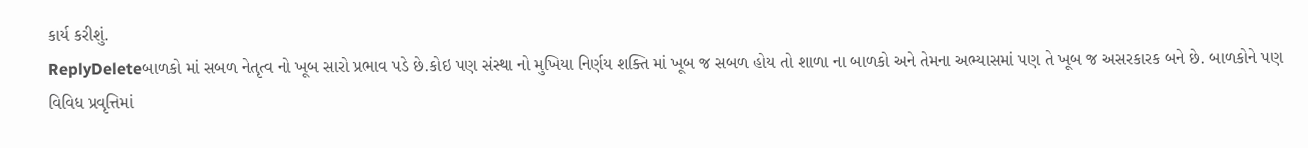કાર્ય કરીશું.
ReplyDeleteબાળકો માં સબળ નેતૃત્વ નો ખૂબ સારો પ્રભાવ પડે છે.કોઇ પણ સંસ્થા નો મુખિયા નિર્ણય શક્તિ માં ખૂબ જ સબળ હોય તો શાળા ના બાળકો અને તેમના અભ્યાસમાં પણ તે ખૂબ જ અસરકારક બને છે. બાળકોને પણ વિવિધ પ્રવૃત્તિમાં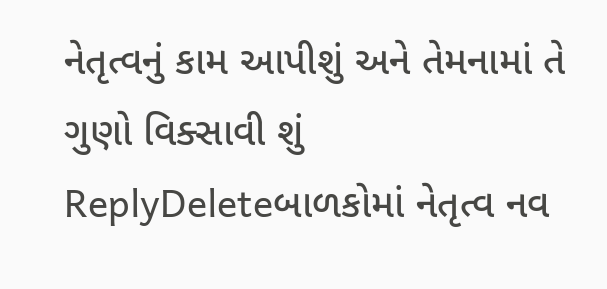નેતૃત્વનું કામ આપીશું અને તેમનામાં તે ગુણો વિક્સાવી શું
ReplyDeleteબાળકોમાં નેતૃત્વ નવ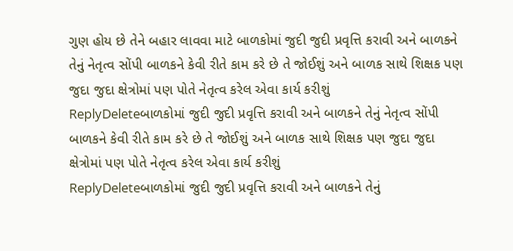ગુણ હોય છે તેને બહાર લાવવા માટે બાળકોમાં જુદી જુદી પ્રવૃત્તિ કરાવી અને બાળકને તેનું નેતૃત્વ સોંપી બાળકને કેવી રીતે કામ કરે છે તે જોઈશું અને બાળક સાથે શિક્ષક પણ જુદા જુદા ક્ષેત્રોમાં પણ પોતે નેતૃત્વ કરેલ એવા કાર્ય કરીશું
ReplyDeleteબાળકોમાં જુદી જુદી પ્રવૃત્તિ કરાવી અને બાળકને તેનું નેતૃત્વ સોંપી બાળકને કેવી રીતે કામ કરે છે તે જોઈશું અને બાળક સાથે શિક્ષક પણ જુદા જુદા ક્ષેત્રોમાં પણ પોતે નેતૃત્વ કરેલ એવા કાર્ય કરીશું
ReplyDeleteબાળકોમાં જુદી જુદી પ્રવૃત્તિ કરાવી અને બાળકને તેનું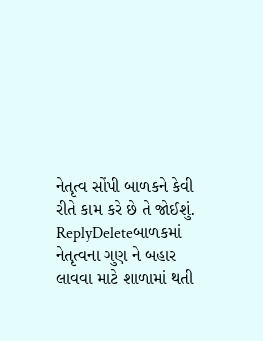નેતૃત્વ સોંપી બાળકને કેવી રીતે કામ કરે છે તે જોઈશું.
ReplyDeleteબાળકમાં નેતૃત્વના ગુણ ને બહાર લાવવા માટે શાળામાં થતી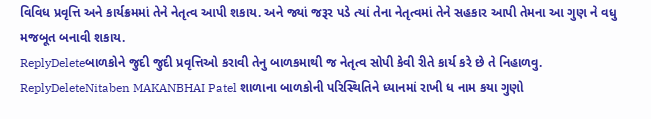વિવિધ પ્રવૃત્તિ અને કાર્યક્રમમાં તેને નેતૃત્વ આપી શકાય. અને જ્યાં જરૂર પડે ત્યાં તેના નેતૃત્વમાં તેને સહકાર આપી તેમના આ ગુણ ને વધુ મજબૂત બનાવી શકાય.
ReplyDeleteબાળકોને જુદી જુદી પ્રવૃત્તિઓ કરાવી તેનુ બાળકમાથી જ નેતૃત્વ સોપી કેવી રીતે કાર્ય કરે છે તે નિહાળવુ.
ReplyDeleteNitaben MAKANBHAI Patel શાળાના બાળકોની પરિસ્થિતિને ધ્યાનમાં રાખી ધ નામ કયા ગુણો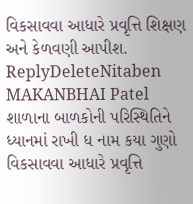વિકસાવવા આધારે પ્રવૃત્તિ શિક્ષણ અને કેળવણી આપીશ.
ReplyDeleteNitaben MAKANBHAI Patel શાળાના બાળકોની પરિસ્થિતિને ધ્યાનમાં રાખી ધ નામ કયા ગુણો વિકસાવવા આધારે પ્રવૃત્તિ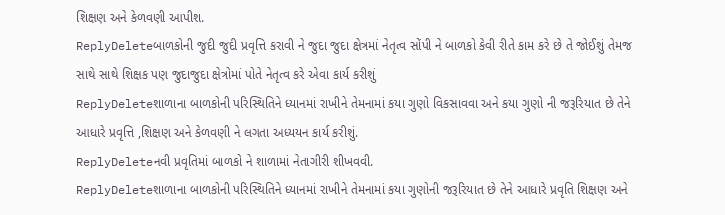શિક્ષણ અને કેળવણી આપીશ.
ReplyDeleteબાળકોની જુદી જુદી પ્રવૃત્તિ કરાવી ને જુદા જુદા ક્ષેત્રમાં નેતૃત્વ સોંપી ને બાળકો કેવી રીતે કામ કરે છે તે જોઈશું તેમજ સાથે સાથે શિક્ષક પણ જુદાજુદા ક્ષેત્રોમાં પોતે નેતૃત્વ કરે એવા કાર્ય કરીશું
ReplyDeleteશાળાના બાળકોની પરિસ્થિતિને ધ્યાનમાં રાખીને તેમનામાં કયા ગુણો વિકસાવવા અને કયા ગુણો ની જરૂરિયાત છે તેને આધારે પ્રવૃત્તિ ,શિક્ષણ અને કેળવણી ને લગતા અધ્યયન કાર્ય કરીશું.
ReplyDeleteનવી પ્રવૃતિમાં બાળકો ને શાળામાં નેતાગીરી શીખવવી.
ReplyDeleteશાળાના બાળકોની પરિસ્થિતિને ધ્યાનમાં રાખીને તેમનામાં કયા ગુણોની જરૂરિયાત છે તેને આધારે પ્રવૃતિ શિક્ષણ અને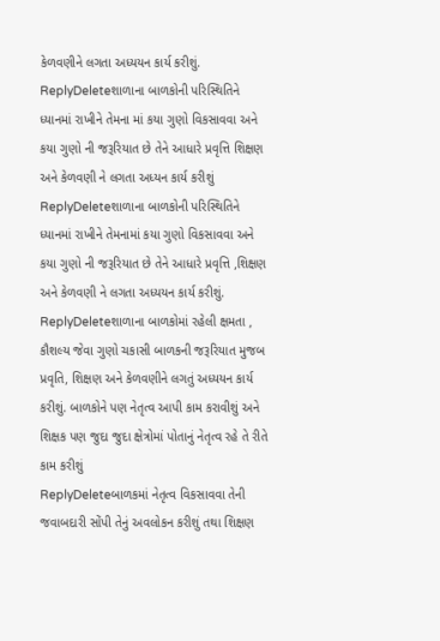કેળવણીને લગતા અધ્યયન કાર્ય કરીશું.
ReplyDeleteશાળાના બાળકોની પરિસ્થિતિને ધ્યાનમાં રાખીને તેમના માં કયા ગુણો વિકસાવવા અને કયા ગુણો ની જરૂરિયાત છે તેને આધારે પ્રવૃત્તિ શિક્ષણ અને કેળવણી ને લગતા અધ્યન કાર્ય કરીશું
ReplyDeleteશાળાના બાળકોની પરિસ્થિતિને ધ્યાનમાં રાખીને તેમનામાં કયા ગુણો વિકસાવવા અને કયા ગુણો ની જરૂરિયાત છે તેને આધારે પ્રવૃત્તિ ,શિક્ષણ અને કેળવણી ને લગતા અધ્યયન કાર્ય કરીશું.
ReplyDeleteશાળાના બાળકોમાં રહેલી ક્ષમતા , કૌશલ્ય જેવા ગુણો ચકાસી બાળકની જરૂરિયાત મુજબ પ્રવૃતિ, શિક્ષણ અને કેળવણીને લગતું અધ્યયન કાર્ય કરીશું. બાળકોને પણ નેતૃત્વ આપી કામ કરાવીશું અને શિક્ષક પણ જુદા જુદા ક્ષેત્રોમાં પોતાનું નેતૃત્વ રહે તે રીતે કામ કરીશું
ReplyDeleteબાળકમાં નેતૃત્વ વિકસાવવા તેની જવાબદારી સોંપી તેનું અવલોકન કરીશું તથા શિક્ષણ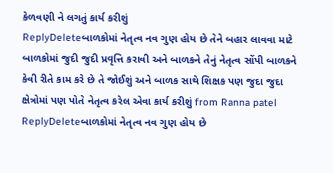કેળવણી ને લગતું કાર્ય કરીશું
ReplyDeleteબાળકોમાં નેતૃત્વ નવ ગુણ હોય છે તેને બહાર લાવવા માટે બાળકોમાં જુદી જુદી પ્રવૃત્તિ કરાવી અને બાળકને તેનું નેતૃત્વ સોંપી બાળકને કેવી રીતે કામ કરે છે તે જોઈશું અને બાળક સાથે શિક્ષક પણ જુદા જુદા ક્ષેત્રોમાં પણ પોતે નેતૃત્વ કરેલ એવા કાર્ય કરીશું from Ranna patel
ReplyDeleteબાળકોમાં નેતૃત્વ નવ ગુણ હોય છે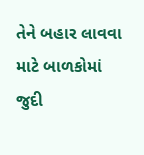તેને બહાર લાવવા માટે બાળકોમાં જુદી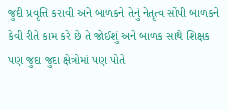જુદી પ્રવૃત્તિ કરાવી અને બાળકને તેનું નેતૃત્વ સોંપી બાળકને કેવી રીતે કામ કરે છે તે જોઈશું અને બાળક સાથે શિક્ષક પણ જુદા જુદા ક્ષેત્રોમાં પણ પોતે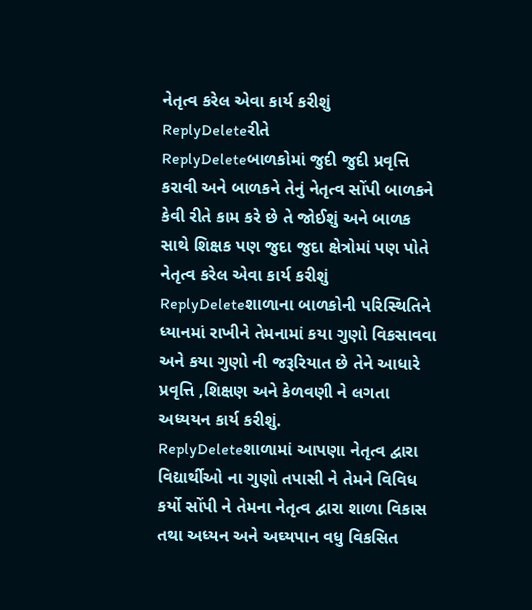નેતૃત્વ કરેલ એવા કાર્ય કરીશું
ReplyDeleteરીતે
ReplyDeleteબાળકોમાં જુદી જુદી પ્રવૃત્તિ કરાવી અને બાળકને તેનું નેતૃત્વ સોંપી બાળકને કેવી રીતે કામ કરે છે તે જોઈશું અને બાળક સાથે શિક્ષક પણ જુદા જુદા ક્ષેત્રોમાં પણ પોતે નેતૃત્વ કરેલ એવા કાર્ય કરીશું
ReplyDeleteશાળાના બાળકોની પરિસ્થિતિને ધ્યાનમાં રાખીને તેમનામાં કયા ગુણો વિકસાવવા અને કયા ગુણો ની જરૂરિયાત છે તેને આધારે પ્રવૃત્તિ ,શિક્ષણ અને કેળવણી ને લગતા અધ્યયન કાર્ય કરીશું.
ReplyDeleteશાળામાં આપણા નેતૃત્વ દ્વારા વિદ્યાર્થીઓ ના ગુણો તપાસી ને તેમને વિવિધ કર્યો સોંપી ને તેમના નેતૃત્વ દ્વારા શાળા વિકાસ તથા અધ્યન અને અઘ્યપાન વધુ વિકસિત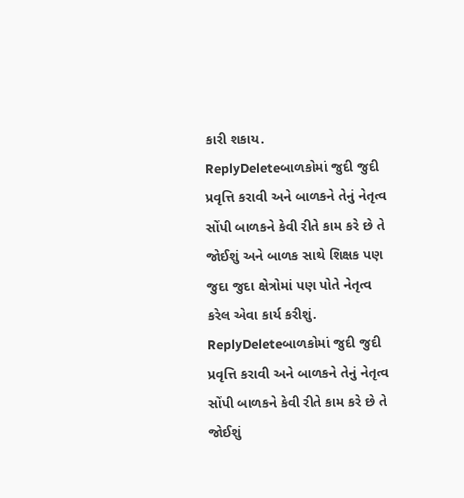કારી શકાય.
ReplyDeleteબાળકોમાં જુદી જુદી પ્રવૃત્તિ કરાવી અને બાળકને તેનું નેતૃત્વ સોંપી બાળકને કેવી રીતે કામ કરે છે તે જોઈશું અને બાળક સાથે શિક્ષક પણ જુદા જુદા ક્ષેત્રોમાં પણ પોતે નેતૃત્વ કરેલ એવા કાર્ય કરીશું.
ReplyDeleteબાળકોમાં જુદી જુદી પ્રવૃત્તિ કરાવી અને બાળકને તેનું નેતૃત્વ સોંપી બાળકને કેવી રીતે કામ કરે છે તે જોઈશું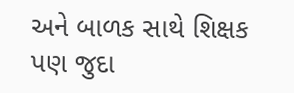અને બાળક સાથે શિક્ષક પણ જુદા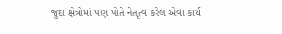જુદા ક્ષેત્રોમાં પણ પોતે નેતૃત્વ કરેલ એવા કાર્ય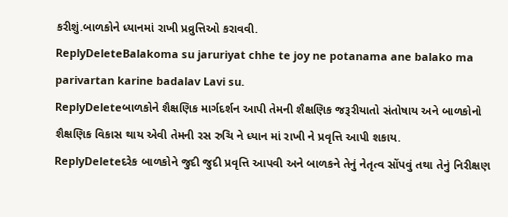કરીશું.બાળકોને ધ્યાનમાં રાખી પ્રવ્રુત્તિઓ કરાવવી.
ReplyDeleteBalakoma su jaruriyat chhe te joy ne potanama ane balako ma parivartan karine badalav Lavi su.
ReplyDeleteબાળકોને શૈક્ષણિક માર્ગદર્શન આપી તેમની શૈક્ષણિક જરૂરીયાતો સંતોષાય અને બાળકોનો શૈક્ષણિક વિકાસ થાય એવી તેમની રસ રુચિ ને ધ્યાન માં રાખી ને પ્રવૃત્તિ આપી શકાય.
ReplyDeleteદરેક બાળકોને જુદી જુદી પ્રવૃત્તિ આપવી અને બાળકને તેનું નેતૃત્વ સોંપવું તથા તેનું નિરીક્ષણ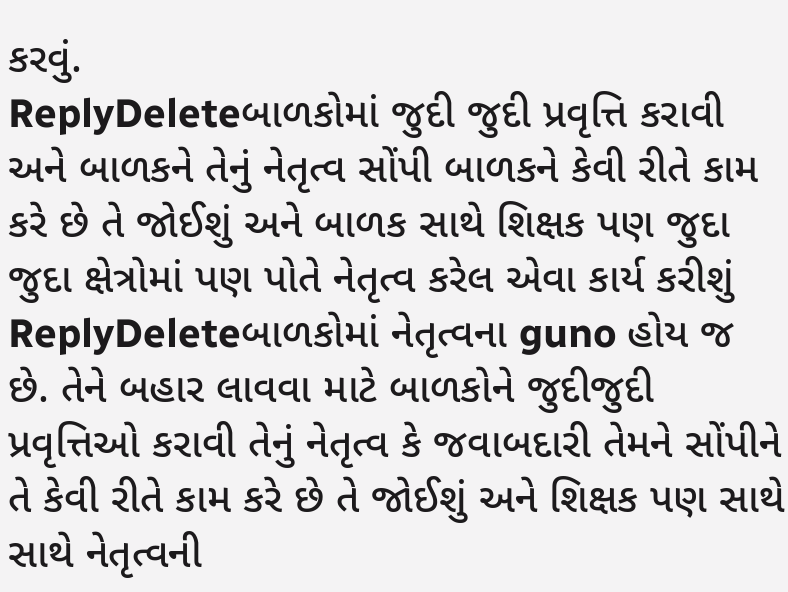કરવું.
ReplyDeleteબાળકોમાં જુદી જુદી પ્રવૃત્તિ કરાવી અને બાળકને તેનું નેતૃત્વ સોંપી બાળકને કેવી રીતે કામ કરે છે તે જોઈશું અને બાળક સાથે શિક્ષક પણ જુદા જુદા ક્ષેત્રોમાં પણ પોતે નેતૃત્વ કરેલ એવા કાર્ય કરીશું
ReplyDeleteબાળકોમાં નેતૃત્વના guno હોય જ છે. તેને બહાર લાવવા માટે બાળકોને જુદીજુદી પ્રવૃત્તિઓ કરાવી તેનું નેતૃત્વ કે જવાબદારી તેમને સોંપીને તે કેવી રીતે કામ કરે છે તે જોઈશું અને શિક્ષક પણ સાથે સાથે નેતૃત્વની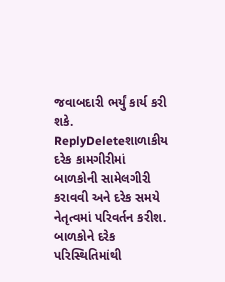જવાબદારી ભર્યું કાર્ય કરી શકે.
ReplyDeleteશાળાકીય દરેક કામગીરીમાં બાળકોની સામેલગીરી કરાવવી અને દરેક સમયે નેતૃત્વમાં પરિવર્તન કરીશ. બાળકોને દરેક પરિસ્થિતિમાંથી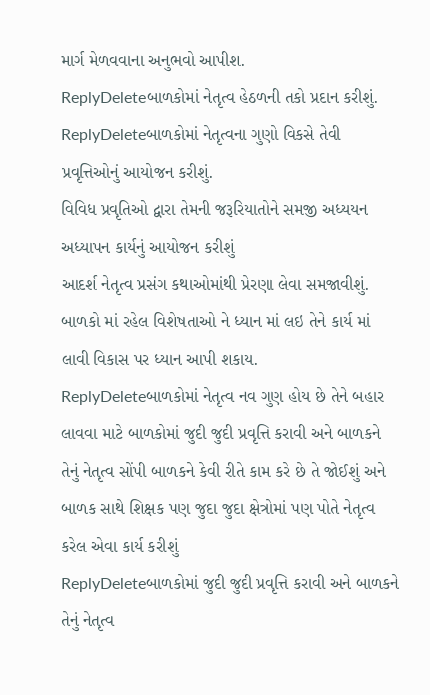માર્ગ મેળવવાના અનુભવો આપીશ.
ReplyDeleteબાળકોમાં નેતૃત્વ હેઠળની તકો પ્રદાન કરીશું.
ReplyDeleteબાળકોમાં નેતૃત્વના ગુણો વિકસે તેવી પ્રવૃત્તિઓનું આયોજન કરીશું.
વિવિધ પ્રવૃતિઓ દ્વારા તેમની જરૂરિયાતોને સમજી અધ્યયન અધ્યાપન કાર્યનું આયોજન કરીશું
આદર્શ નેતૃત્વ પ્રસંગ કથાઓમાંથી પ્રેરણા લેવા સમજાવીશું.
બાળકો માં રહેલ વિશેષતાઓ ને ધ્યાન માં લઇ તેને કાર્ય માં લાવી વિકાસ પર ધ્યાન આપી શકાય.
ReplyDeleteબાળકોમાં નેતૃત્વ નવ ગુણ હોય છે તેને બહાર લાવવા માટે બાળકોમાં જુદી જુદી પ્રવૃત્તિ કરાવી અને બાળકને તેનું નેતૃત્વ સોંપી બાળકને કેવી રીતે કામ કરે છે તે જોઈશું અને બાળક સાથે શિક્ષક પણ જુદા જુદા ક્ષેત્રોમાં પણ પોતે નેતૃત્વ કરેલ એવા કાર્ય કરીશું
ReplyDeleteબાળકોમાં જુદી જુદી પ્રવૃત્તિ કરાવી અને બાળકને તેનું નેતૃત્વ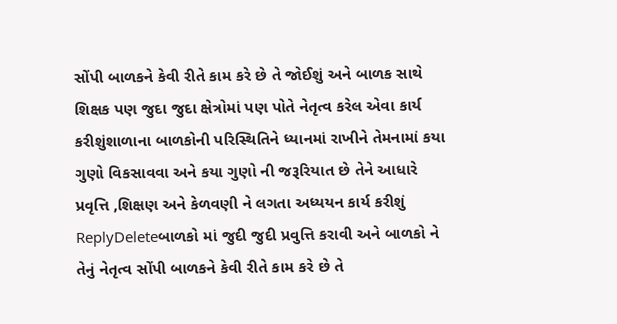સોંપી બાળકને કેવી રીતે કામ કરે છે તે જોઈશું અને બાળક સાથે શિક્ષક પણ જુદા જુદા ક્ષેત્રોમાં પણ પોતે નેતૃત્વ કરેલ એવા કાર્ય કરીશુંશાળાના બાળકોની પરિસ્થિતિને ધ્યાનમાં રાખીને તેમનામાં કયા ગુણો વિકસાવવા અને કયા ગુણો ની જરૂરિયાત છે તેને આધારે પ્રવૃત્તિ ,શિક્ષણ અને કેળવણી ને લગતા અધ્યયન કાર્ય કરીશું
ReplyDeleteબાળકો માં જુદી જુદી પ્રવુત્તિ કરાવી અને બાળકો ને તેનું નેતૃત્વ સોંપી બાળકને કેવી રીતે કામ કરે છે તે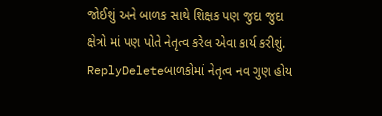જોઈશું અને બાળક સાથે શિક્ષક પણ જુદા જુદા ક્ષેત્રો માં પણ પોતે નેતૃત્વ કરેલ એવા કાર્ય કરીશું.
ReplyDeleteબાળકોમાં નેતૃત્વ નવ ગુણ હોય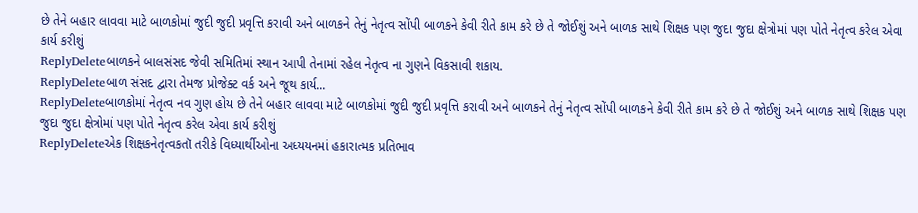છે તેને બહાર લાવવા માટે બાળકોમાં જુદી જુદી પ્રવૃત્તિ કરાવી અને બાળકને તેનું નેતૃત્વ સોંપી બાળકને કેવી રીતે કામ કરે છે તે જોઈશું અને બાળક સાથે શિક્ષક પણ જુદા જુદા ક્ષેત્રોમાં પણ પોતે નેતૃત્વ કરેલ એવા કાર્ય કરીશું
ReplyDeleteબાળકને બાલસંસદ જેવી સમિતિમાં સ્થાન આપી તેનામાં રહેલ નેતૃત્વ ના ગુણને વિકસાવી શકાય.
ReplyDeleteબાળ સંસદ દ્વારા તેમજ પ્રોજેક્ટ વર્ક અને જૂથ કાર્ય...
ReplyDeleteબાળકોમાં નેતૃત્વ નવ ગુણ હોય છે તેને બહાર લાવવા માટે બાળકોમાં જુદી જુદી પ્રવૃત્તિ કરાવી અને બાળકને તેનું નેતૃત્વ સોંપી બાળકને કેવી રીતે કામ કરે છે તે જોઈશું અને બાળક સાથે શિક્ષક પણ જુદા જુદા ક્ષેત્રોમાં પણ પોતે નેતૃત્વ કરેલ એવા કાર્ય કરીશું
ReplyDeleteએક શિક્ષકનેતૃત્વકતૉ તરીકે વિધ્યાર્થીઓના અધ્યયનમાં હકારાત્મક પ્રતિભાવ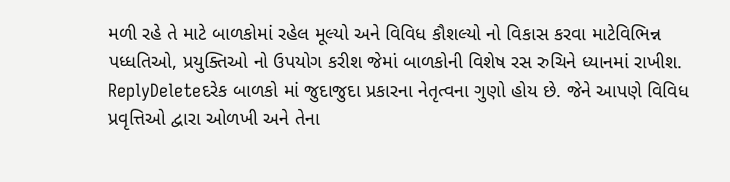મળી રહે તે માટે બાળકોમાં રહેલ મૂલ્યો અને વિવિધ કૌશલ્યો નો વિકાસ કરવા માટેવિભિન્ન પધ્ધતિઓ, પ્રયુક્તિઓ નો ઉપયોગ કરીશ જેમાં બાળકોની વિશેષ રસ રુચિને ધ્યાનમાં રાખીશ.
ReplyDeleteદરેક બાળકો માં જુદાજુદા પ્રકારના નેતૃત્વના ગુણો હોય છે. જેને આપણે વિવિધ પ્રવૃત્તિઓ દ્વારા ઓળખી અને તેના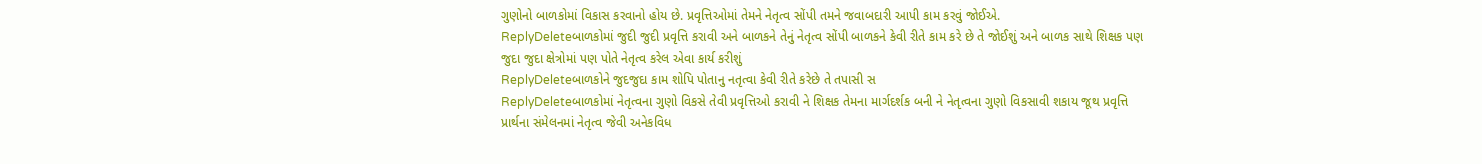ગુણોનો બાળકોમાં વિકાસ કરવાનો હોય છે. પ્રવૃત્તિઓમાં તેમને નેતૃત્વ સોંપી તમને જવાબદારી આપી કામ કરવું જોઈએ.
ReplyDeleteબાળકોમાં જુદી જુદી પ્રવૃત્તિ કરાવી અને બાળકને તેનું નેતૃત્વ સોંપી બાળકને કેવી રીતે કામ કરે છે તે જોઈશું અને બાળક સાથે શિક્ષક પણ જુદા જુદા ક્ષેત્રોમાં પણ પોતે નેતૃત્વ કરેલ એવા કાર્ય કરીશું
ReplyDeleteબાળકોને જુદજુદા કામ શોપિ પોતાનુ નતૃત્વા કેવી રીતે કરેછે તે તપાસી સ
ReplyDeleteબાળકોમાં નેતૃત્વના ગુણો વિકસે તેવી પ્રવૃત્તિઓ કરાવી ને શિક્ષક તેમના માર્ગદર્શક બની ને નેતૃત્વના ગુણો વિકસાવી શકાય જૂથ પ્રવૃત્તિ પ્રાર્થના સંમેલનમાં નેતૃત્વ જેવી અનેકવિધ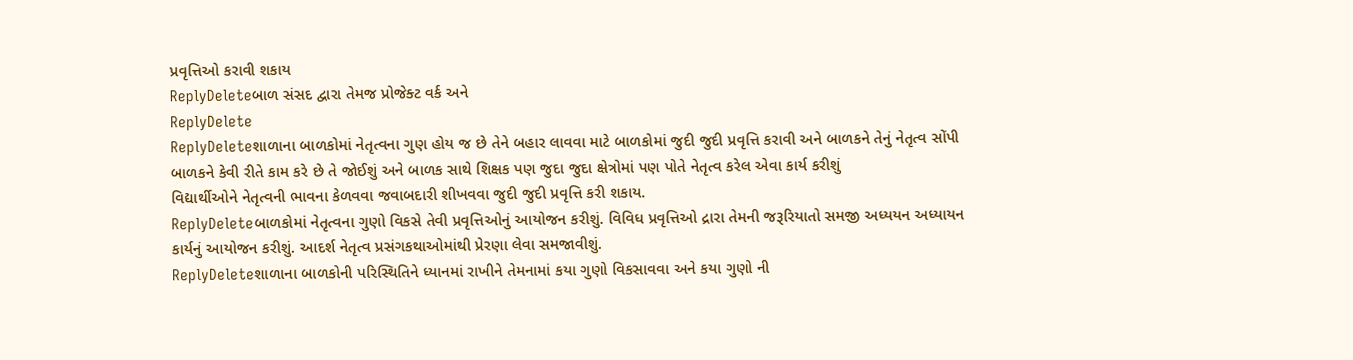પ્રવૃત્તિઓ કરાવી શકાય
ReplyDeleteબાળ સંસદ દ્વારા તેમજ પ્રોજેક્ટ વર્ક અને
ReplyDelete
ReplyDeleteશાળાના બાળકોમાં નેતૃત્વના ગુણ હોય જ છે તેને બહાર લાવવા માટે બાળકોમાં જુદી જુદી પ્રવૃત્તિ કરાવી અને બાળકને તેનું નેતૃત્વ સોંપી બાળકને કેવી રીતે કામ કરે છે તે જોઈશું અને બાળક સાથે શિક્ષક પણ જુદા જુદા ક્ષેત્રોમાં પણ પોતે નેતૃત્વ કરેલ એવા કાર્ય કરીશું
વિદ્યાર્થીઓને નેતૃત્વની ભાવના કેળવવા જવાબદારી શીખવવા જુદી જુદી પ્રવૃત્તિ કરી શકાય.
ReplyDeleteબાળકોમાં નેતૃત્વના ગુણો વિકસે તેવી પ્રવૃત્તિઓનું આયોજન કરીશું. વિવિધ પ્રવૃત્તિઓ દ્રારા તેમની જરૂરિયાતો સમજી અધ્યયન અધ્યાયન કાર્યનું આયોજન કરીશું. આદર્શ નેતૃત્વ પ્રસંગકથાઓમાંથી પ્રેરણા લેવા સમજાવીશું.
ReplyDeleteશાળાના બાળકોની પરિસ્થિતિને ધ્યાનમાં રાખીને તેમનામાં કયા ગુણો વિકસાવવા અને કયા ગુણો ની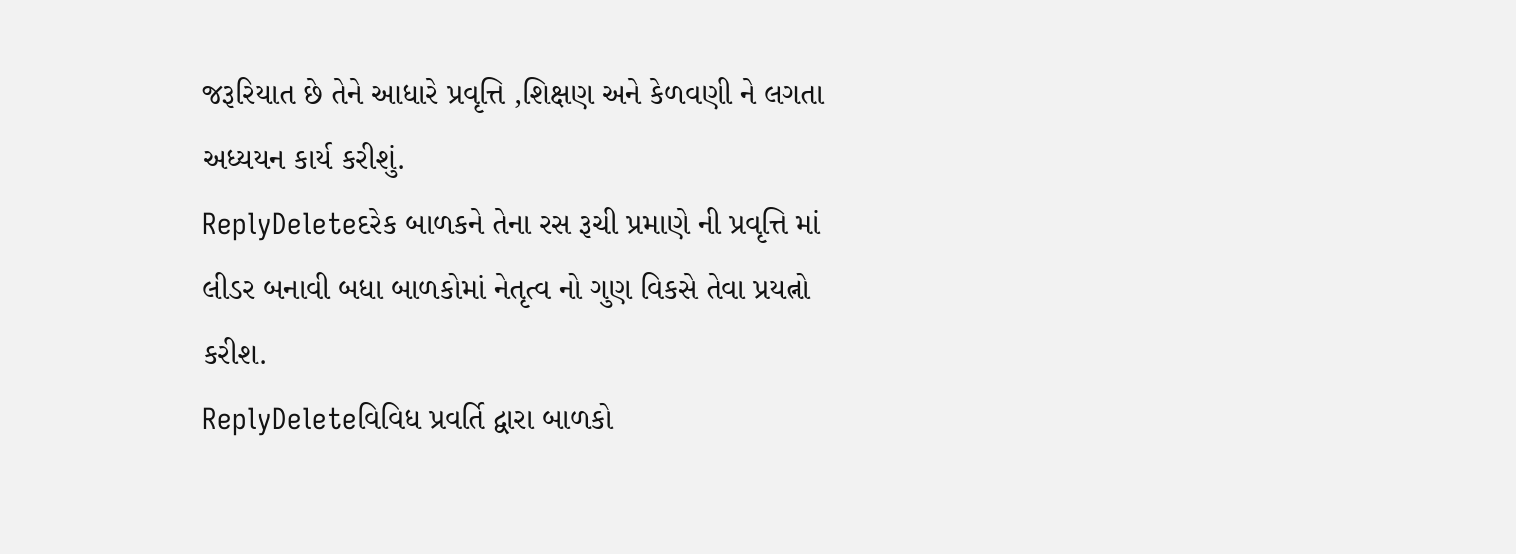જરૂરિયાત છે તેને આધારે પ્રવૃત્તિ ,શિક્ષણ અને કેળવણી ને લગતા અધ્યયન કાર્ય કરીશું.
ReplyDeleteદરેક બાળકને તેના રસ રૂચી પ્રમાણે ની પ્રવૃત્તિ માં લીડર બનાવી બધા બાળકોમાં નેતૃત્વ નો ગુણ વિકસે તેવા પ્રયત્નો કરીશ.
ReplyDeleteવિવિધ પ્રવર્તિ દ્વારા બાળકો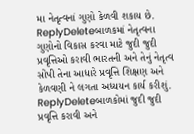મા નેતૃત્વનાં ગુણો કેળવી શકાય છે.
ReplyDeleteબાળકમાં નેતૃત્વના ગુણોનો વિકાસ કરવા માટે જુદી જુદી પ્રવૃત્તિઓ કરાવી ભારતની અને તેનું નેતૃત્વ સોંપી તેના આધારે પ્રવૃત્તિ શિક્ષણ અને કેળવણી ને લગતા અધ્યયન કાર્ય કરીશું.
ReplyDeleteબાળકોમાં જુદી જુદી પ્રવૃત્તિ કરાવી અને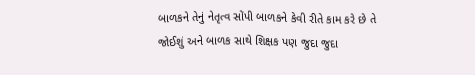બાળકને તેનું નેતૃત્વ સોંપી બાળકને કેવી રીતે કામ કરે છે તે જોઈશું અને બાળક સાથે શિક્ષક પણ જુદા જુદા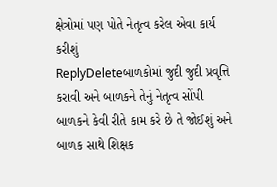ક્ષેત્રોમાં પણ પોતે નેતૃત્વ કરેલ એવા કાર્ય કરીશું
ReplyDeleteબાળકોમાં જુદી જુદી પ્રવૃત્તિ કરાવી અને બાળકને તેનું નેતૃત્વ સોંપી બાળકને કેવી રીતે કામ કરે છે તે જોઈશું અને બાળક સાથે શિક્ષક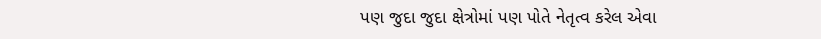પણ જુદા જુદા ક્ષેત્રોમાં પણ પોતે નેતૃત્વ કરેલ એવા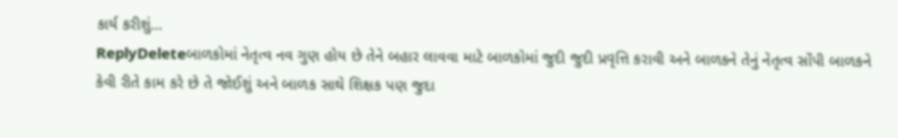કાર્ય કરીશું...
ReplyDeleteબાળકોમાં નેતૃત્વ નવ ગુણ હોય છે તેને બહાર લાવવા માટે બાળકોમાં જુદી જુદી પ્રવૃત્તિ કરાવી અને બાળકને તેનું નેતૃત્વ સોંપી બાળકને કેવી રીતે કામ કરે છે તે જોઈશું અને બાળક સાથે શિક્ષક પણ જુદા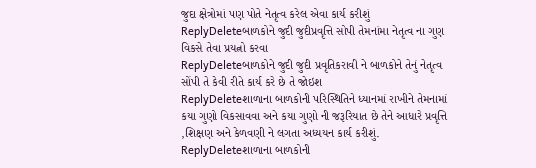જુદા ક્ષેત્રોમાં પણ પોતે નેતૃત્વ કરેલ એવા કાર્ય કરીશું
ReplyDeleteબાળકોને જુદી જુદીપ્રવૃત્તિ સોપી તેમનાંમા નેતૃત્વ ના ગુણ વિકસે તેવા પ્રયત્નો કરવા
ReplyDeleteબાળકોને જુદી જુદી પ્રવૃતિકરાવી ને બાળકોને તેનું નેતૃત્વ સોંપી તે કેવી રીતે કાર્ય કરે છે તે જોઇશ
ReplyDeleteશાળાના બાળકોની પરિસ્થિતિને ધ્યાનમાં રાખીને તેમનામાં કયા ગુણો વિકસાવવા અને કયા ગુણો ની જરૂરિયાત છે તેને આધારે પ્રવૃત્તિ ,શિક્ષણ અને કેળવણી ને લગતા અધ્યયન કાર્ય કરીશું.
ReplyDeleteશાળાના બાળકોની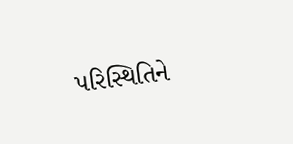પરિસ્થિતિને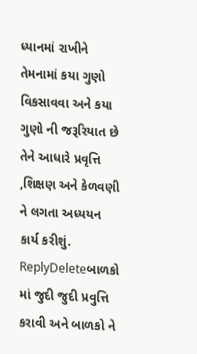ધ્યાનમાં રાખીને તેમનામાં કયા ગુણો વિકસાવવા અને કયા ગુણો ની જરૂરિયાત છે તેને આધારે પ્રવૃત્તિ ,શિક્ષણ અને કેળવણી ને લગતા અધ્યયન કાર્ય કરીશું.
ReplyDeleteબાળકો માં જુદી જુદી પ્રવુત્તિ કરાવી અને બાળકો ને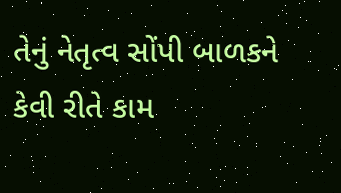તેનું નેતૃત્વ સોંપી બાળકને કેવી રીતે કામ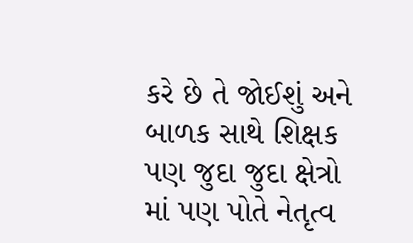કરે છે તે જોઈશું અને બાળક સાથે શિક્ષક પણ જુદા જુદા ક્ષેત્રો માં પણ પોતે નેતૃત્વ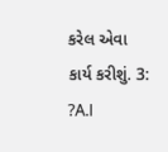કરેલ એવા કાર્ય કરીશું. 3: ?A.l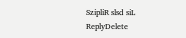SzipliR slsd siL
ReplyDelete